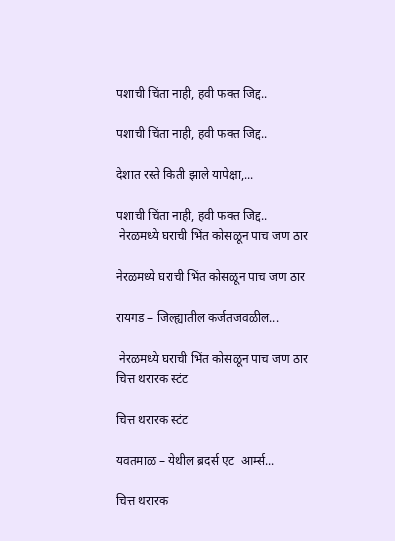पशाची चिंता नाही, हवी फक्त जिद्द..

पशाची चिंता नाही, हवी फक्त जिद्द..

देशात रस्ते किती झाले यापेक्षा,...

पशाची चिंता नाही, हवी फक्त जिद्द..
 नेरळमध्ये घराची भिंत कोसळून पाच जण ठार

नेरळमध्ये घराची भिंत कोसळून पाच जण ठार

रायगड – जिल्ह्यातील कर्जतजवळील...

 नेरळमध्ये घराची भिंत कोसळून पाच जण ठार
चित्त थरारक स्टंट

चित्त थरारक स्टंट

यवतमाळ – येथील ब्रदर्स एट  आर्म्स...

चित्त थरारक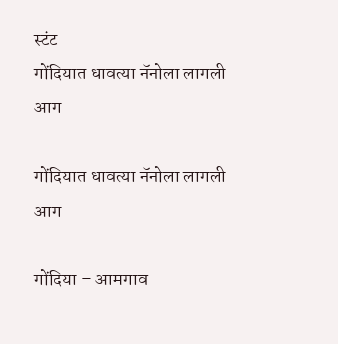स्टंट
गोंदियात धावत्या नॅनोला लागली आग

गोंदियात धावत्या नॅनोला लागली आग

गोंदिया – आमगाव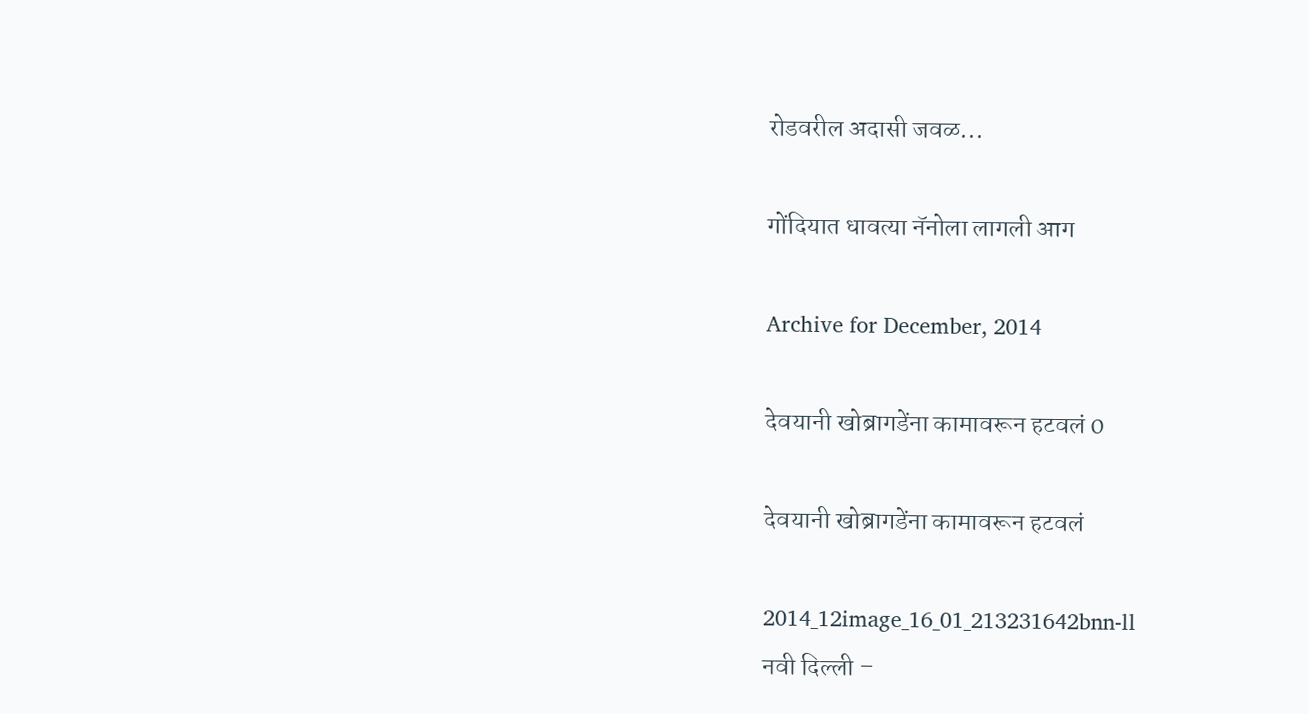रोडवरील अदासी जवळ...

गोंदियात धावत्या नॅनोला लागली आग

Archive for December, 2014

देवयानी खोब्रागडेंना कामावरून हटवलं 0

देवयानी खोब्रागडेंना कामावरून हटवलं

2014_12image_16_01_213231642bnn-ll
नवी दिल्ली –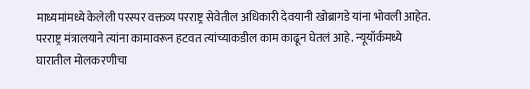माध्यमांमध्ये केलेली परस्पर वक्तव्य परराष्ट्र सेवेतील अधिकारी देवयानी खोब्रागडे यांना भोवली आहेत. परराष्ट्र मंत्रालयाने त्यांना कामावरून हटवत त्यांच्याकडील काम काढून घेतलं आहे. न्यूयॉर्कमध्ये घारातील मोलकरणीचा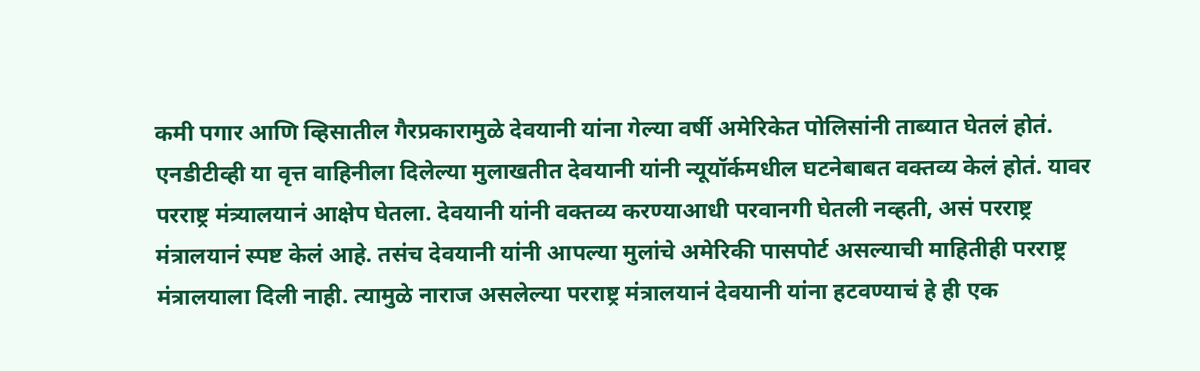कमी पगार आणि व्हिसातील गैरप्रकारामुळे देवयानी यांना गेल्या वर्षी अमेरिकेत पोलिसांनी ताब्यात घेतलं होतं.
एनडीटीव्ही या वृत्त वाहिनीला दिलेल्या मुलाखतीत देवयानी यांनी न्यूयॉर्कमधील घटनेबाबत वक्तव्य केलं होतं. यावर परराष्ट्र मंत्र्यालयानं आक्षेप घेतला. देवयानी यांनी वक्तव्य करण्याआधी परवानगी घेतली नव्हती, असं परराष्ट्र मंत्रालयानं स्पष्ट केलं आहे. तसंच देवयानी यांनी आपल्या मुलांचे अमेरिकी पासपोर्ट असल्याची माहितीही परराष्ट्र मंत्रालयाला दिली नाही. त्यामुळे नाराज असलेल्या परराष्ट्र मंत्रालयानं देवयानी यांना हटवण्याचं हे ही एक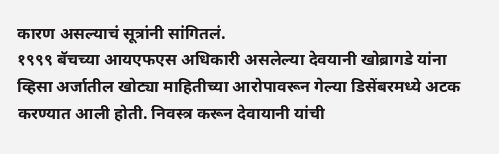कारण असल्याचं सूत्रांनी सांगितलं.
१९९९ बॅचच्या आयएफएस अधिकारी असलेल्या देवयानी खोब्रागडे यांना व्हिसा अर्जातील खोट्या माहितीच्या आरोपावरून गेल्या डिसेंबरमध्ये अटक करण्यात आली होती. निवस्त्र करून देवायानी यांची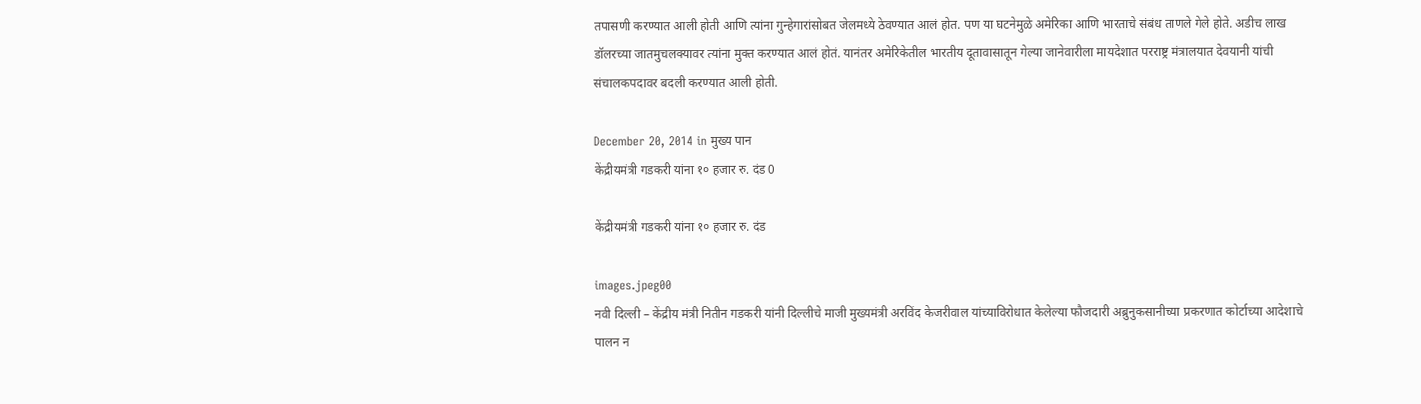तपासणी करण्यात आली होती आणि त्यांना गुन्हेगारांसोबत जेलमध्ये ठेवण्यात आलं होत. पण या घटनेमुळे अमेरिका आणि भारताचे संबंध ताणले गेले होते. अडीच लाख डॉलरच्या जातमुचलक्यावर त्यांना मुक्त करण्यात आलं होतं. यानंतर अमेरिकेतील भारतीय दूतावासातून गेल्या जानेवारीला मायदेशात परराष्ट्र मंत्रालयात देवयानी यांची संचालकपदावर बदली करण्यात आली होती.

December 20, 2014 in मुख्य पान
केंद्रीयमंत्री गडकरी यांना १० हजार रु. दंड 0

केंद्रीयमंत्री गडकरी यांना १० हजार रु. दंड

images.jpeg00
नवी दिल्ली – केंद्रीय मंत्री नितीन गडकरी यांनी दिल्लीचे माजी मुख्यमंत्री अरविंद केजरीवाल यांच्याविरोधात केलेल्या फौजदारी अब्रुनुकसानीच्या प्रकरणात कोर्टाच्या आदेशाचे पालन न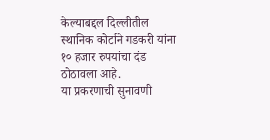केल्याबद्दल दिल्लीतील स्थानिक कोर्टाने गडकरी यांना १० हजार रुपयांचा दंड ठोठावला आहे.
या प्रकरणाची सुनावणी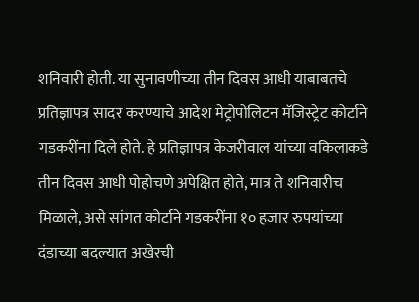शनिवारी होती. या सुनावणीच्या तीन दिवस आधी याबाबतचे प्रतिज्ञापत्र सादर करण्याचे आदेश मेट्रोपोलिटन मॅजिस्ट्रेट कोर्टाने गडकरींना दिले होते. हे प्रतिज्ञापत्र केजरीवाल यांच्या वकिलाकडे तीन दिवस आधी पोहोचणे अपेक्षित होते, मात्र ते शनिवारीच मिळाले, असे सांगत कोर्टाने गडकरींना १० हजार रुपयांच्या दंडाच्या बदल्यात अखेरची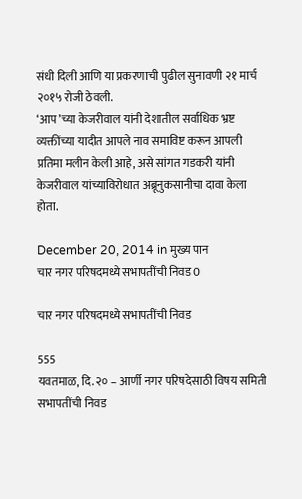संधी दिली आणि या प्रकरणाची पुढील सुनावणी २१ मार्च २०१५ रोजी ठेवली.
‘आप’च्या केजरीवाल यांनी देशातील सर्वाधिक भ्रष्ट व्यक्तींच्या यादीत आपले नाव समाविष्ट करून आपली प्रतिमा मलीन केली आहे, असे सांगत गडकरी यांनी केजरीवाल यांच्याविरोधात अब्रूनुकसानीचा दावा केला होता.

December 20, 2014 in मुख्य पान
चार नगर परिषदमध्ये सभापतींची निवड 0

चार नगर परिषदमध्ये सभापतींची निवड

555
यवतमाळ, दि. २० – आर्णी नगर परिषदेसाठी विषय समिती सभापतींची निवड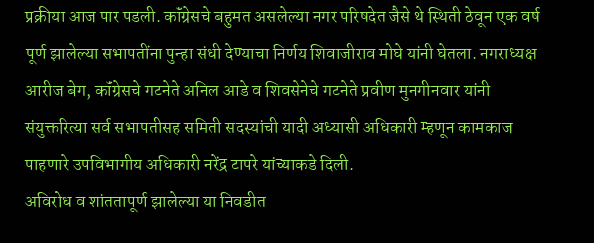प्रक्रीया आज पार पडली. कॉंग्रेसचे बहुमत असलेल्या नगर परिषदेत जैसे थे स्थिती ठेवून एक वर्ष पूर्ण झालेल्या सभापतींना पुन्हा संधी देण्याचा निर्णय शिवाजीराव मोघे यांनी घेतला. नगराध्यक्ष आरीज बेग, कॉंग्रेसचे गटनेते अनिल आडे व शिवसेनेचे गटनेते प्रवीण मुनगीनवार यांनी संयुक्तरित्या सर्व सभापतीसह समिती सदस्यांची यादी अध्यासी अधिकारी म्हणून कामकाज पाहणारे उपविभागीय अधिकारी नरेंद्र टापरे यांच्याकडे दिली.
अविरोध व शांततापूर्ण झालेल्या या निवडीत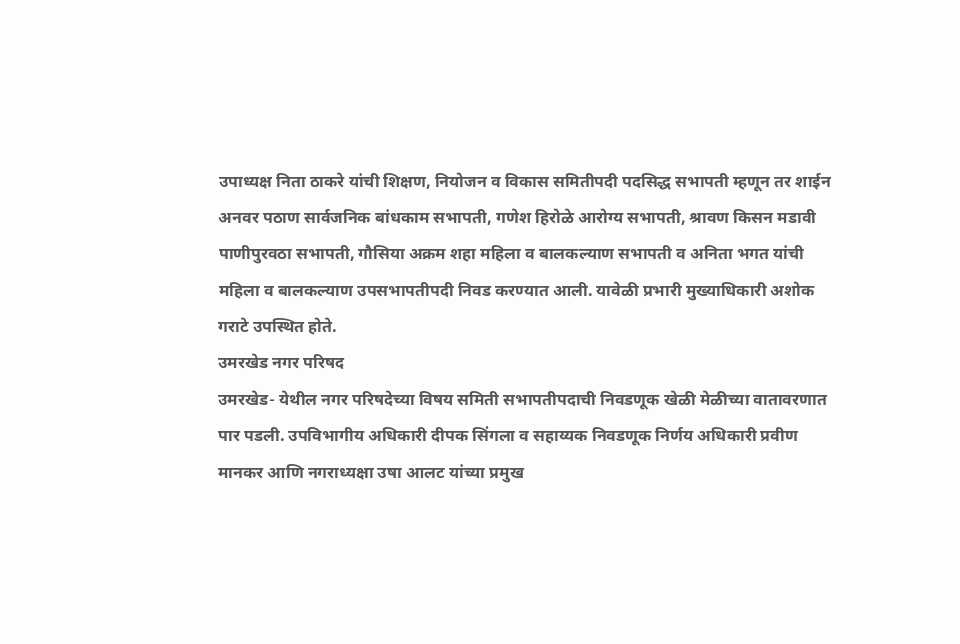उपाध्यक्ष निता ठाकरे यांची शिक्षण, नियोजन व विकास समितीपदी पदसिद्ध सभापती म्हणून तर शाईन अनवर पठाण सार्वजनिक बांधकाम सभापती, गणेश हिरोळे आरोग्य सभापती, श्रावण किसन मडावी पाणीपुरवठा सभापती, गौसिया अक्रम शहा महिला व बालकल्याण सभापती व अनिता भगत यांची महिला व बालकल्याण उपसभापतीपदी निवड करण्यात आली. यावेळी प्रभारी मुख्याधिकारी अशोक गराटे उपस्थित होते.
उमरखेड नगर परिषद
उमरखेड- येथील नगर परिषदेच्या विषय समिती सभापतीपदाची निवडणूक खेळी मेळीच्या वातावरणात पार पडली. उपविभागीय अधिकारी दीपक सिंगला व सहाय्यक निवडणूक निर्णय अधिकारी प्रवीण मानकर आणि नगराध्यक्षा उषा आलट यांच्या प्रमुख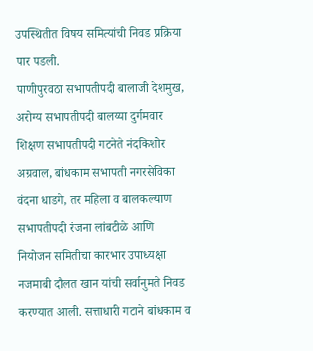उपस्थितीत विषय समित्यांची निवड प्रक्रिया पार पडली.
पाणीपुरवठा सभापतीपदी बालाजी देशमुख, अरोग्य सभापतीपदी बालय्या दुर्गमवार शिक्षण सभापतीपदी गटनेते नंदकिशोर अग्रवाल, बांधकाम सभापती नगरसेविका वंदना धाडगे, तर महिला व बालकल्याण सभापतीपदी रंजना लांबटीळे आणि नियोजन समितीचा कारभार उपाध्यक्षा नजमाबी दौलत खान यांची सर्वानुमते निवड करण्यात आली. सत्ताधारी गटाने बांधकाम व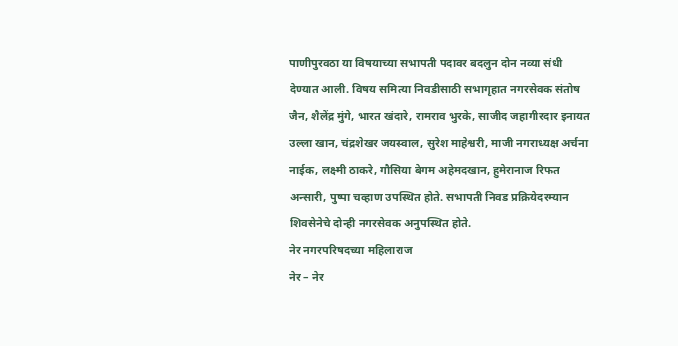पाणीपुरवठा या विषयाच्या सभापती पदावर बदलुन दोन नव्या संधी देण्यात आली. विषय समित्या निवडीसाठी सभागृहात नगरसेवक संतोष जैन, शैलेंद्र मुंगे, भारत खंदारे, रामराव भुरके, साजीद जहागीरदार इनायत उल्ला खान, चंद्रशेखर जयस्वाल, सुरेश माहेश्वरी, माजी नगराध्यक्ष अर्चना नाईक, लक्ष्मी ठाकरे, गौसिया बेगम अहेमदखान, हुमेरानाज रिफत अन्सारी, पुष्पा चव्हाण उपस्थित होते. सभापती निवड प्रक्रियेदरम्यान शिवसेनेचे दोन्ही नगरसेवक अनुपस्थित होते.
नेर नगरपरिषदच्या महिलाराज
नेर – नेर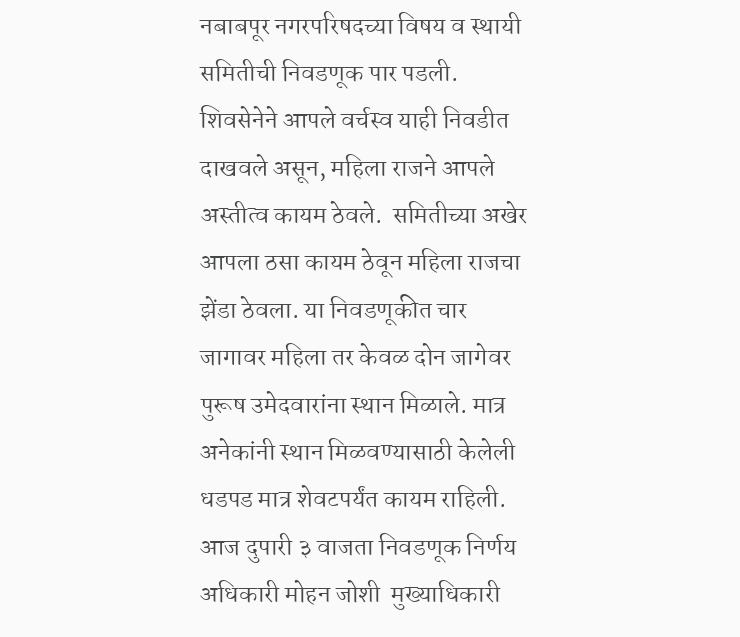नबाबपूर नगरपरिषदच्या विषय व स्थायी समितीची निवडणूक पार पडली. शिवसेनेने आपले वर्चस्व याही निवडीत दाखवले असून, महिला राजने आपले अस्तीत्व कायम ठेवले.  समितीच्या अखेर आपला ठसा कायम ठेवून महिला राजचा झेंडा ठेवला. या निवडणूकीत चार जागावर महिला तर केवळ दोन जागेवर पुरूष उमेदवारांना स्थान मिळाले. मात्र अनेकांनी स्थान मिळवण्यासाठी केलेली धडपड मात्र शेवटपर्यंत कायम राहिली.
आज दुपारी ३ वाजता निवडणूक निर्णय अधिकारी मोहन जोशी  मुख्याधिकारी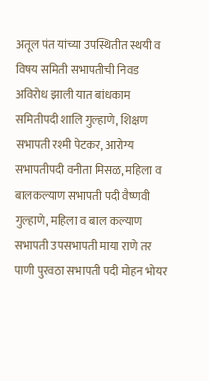अतूल पंत यांच्या उपस्थितीत स्थयी व विषय समिती सभापतीची निवड अविरोध झाली यात बांधकाम समितीपदी शालि गुल्हाणे, शिक्षण सभापती रश्मी पेटकर, आरोग्य सभापतीपदी वनीता मिसळ, महिला व बालकल्याण सभापती पदी वैष्णवी गुल्हाणे, महिला व बाल कल्याण सभापती उपसभापती माया राणे तर पाणी पुरवठा सभापती पदी मोहन भोयर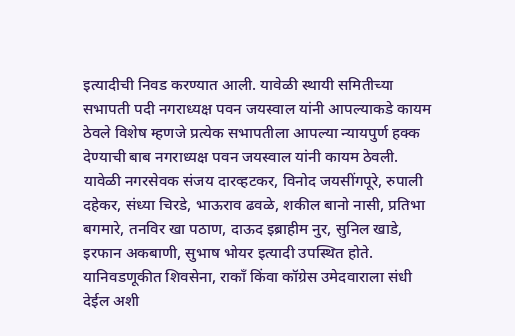इत्यादीची निवड करण्यात आली. यावेळी स्थायी समितीच्या सभापती पदी नगराध्यक्ष पवन जयस्वाल यांनी आपल्याकडे कायम ठेवले विशेष म्हणजे प्रत्येक सभापतीला आपल्या न्यायपुर्ण हक्क देण्याची बाब नगराध्यक्ष पवन जयस्वाल यांनी कायम ठेवली. यावेळी नगरसेवक संजय दारव्हटकर, विनोद जयसींगपूरे, रुपाली दहेकर, संध्या चिरडे, भाऊराव ढवळे, शकील बानो नासी, प्रतिभा बगमारे, तनविर खा पठाण, दाऊद इब्राहीम नुर, सुनिल खाडे, इरफान अकबाणी, सुभाष भोयर इत्यादी उपस्थित होते. यानिवडणूकीत शिवसेना, राकाँ किंवा कॉग्रेस उमेदवाराला संधी देईल अशी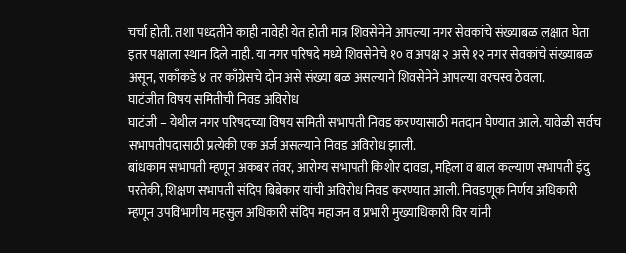चर्चा होती. तशा पध्दतीने काही नावेही येत होती मात्र शिवसेनेने आपल्या नगर सेवकांचे संख्याबळ लक्षात घेता इतर पक्षाला स्थान दिले नाही. या नगर परिषदे मध्ये शिवसेनेचे १० व अपक्ष २ असे १२ नगर सेवकांचे संख्याबळ असून, राकाँकडे ४ तर काँग्रेसचे दोन असे संख्या बळ असल्याने शिवसेनेने आपल्या वरचस्व ठेवला.
घाटंजीत विषय समितीची निवड अविरोध
घाटंजी – येथील नगर परिषदच्या विषय समिती सभापती निवड करण्यासाठी मतदान घेण्यात आले. यावेळी सर्वच सभापतीपदासाठी प्रत्येकी एक अर्ज असल्याने निवड अविरोध झाली.
बांधकाम सभापती म्हणून अकबर तंवर, आरोग्य सभापती किशोर दावडा, महिला व बाल कल्याण सभापती इंदु परतेकी, शिक्षण सभापती संदिप बिबेकार यांची अविरोध निवड करण्यात आली. निवडणूक निर्णय अधिकारी म्हणून उपविभागीय महसुल अधिकारी संदिप महाजन व प्रभारी मुख्याधिकारी विर यांनी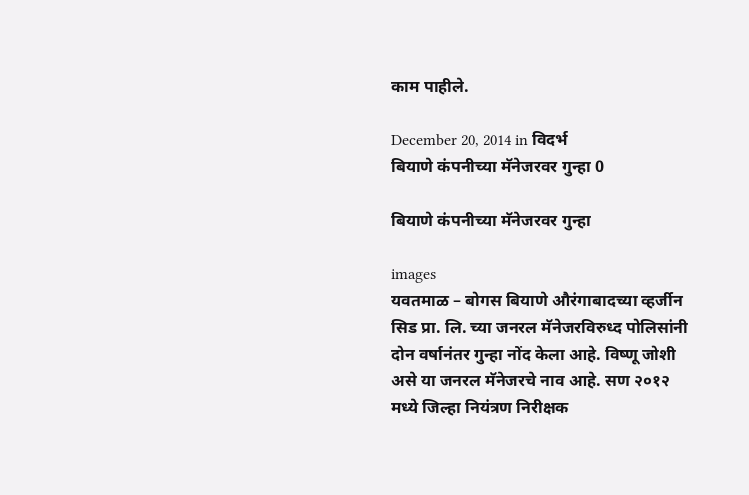काम पाहीले.

December 20, 2014 in विदर्भ
बियाणे कंपनीच्या मॅनेजरवर गुन्हा 0

बियाणे कंपनीच्या मॅनेजरवर गुन्हा

images
यवतमाळ – बोगस बियाणे औरंगाबादच्या व्हर्जीन सिड प्रा. लि. च्या जनरल मॅनेजरविरुध्द पोलिसांनी दोन वर्षानंतर गुन्हा नोंद केला आहे. विष्णू जोशी असे या जनरल मॅनेजरचे नाव आहे. सण २०१२ मध्ये जिल्हा नियंत्रण निरीक्षक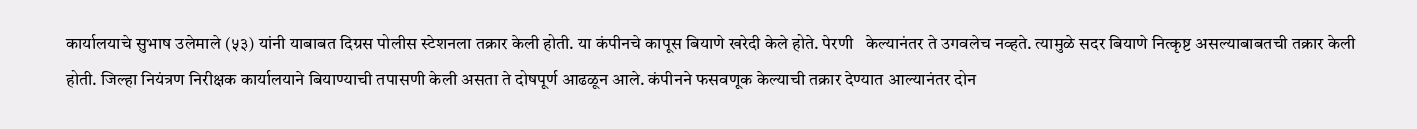कार्यालयाचे सुभाष उलेमाले (५३) यांनी याबाबत दिग्रस पोलीस स्टेशनला तक्रार केली होती. या कंपीनचे कापूस बियाणे खरेदी केले होते. पेरणी   केल्यानंतर ते उगवलेच नव्हते. त्यामुळे सदर बियाणे नित्कृष्ट असल्याबाबतची तक्रार केली होती. जिल्हा नियंत्रण निरीक्षक कार्यालयाने बियाण्याची तपासणी केली असता ते दोषपूर्ण आढळून आले. कंपीनने फसवणूक केल्याची तक्रार देण्यात आल्यानंतर दोन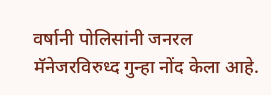वर्षानी पोलिसांनी जनरल मॅनेजरविरुध्द गुन्हा नोंद केला आहे.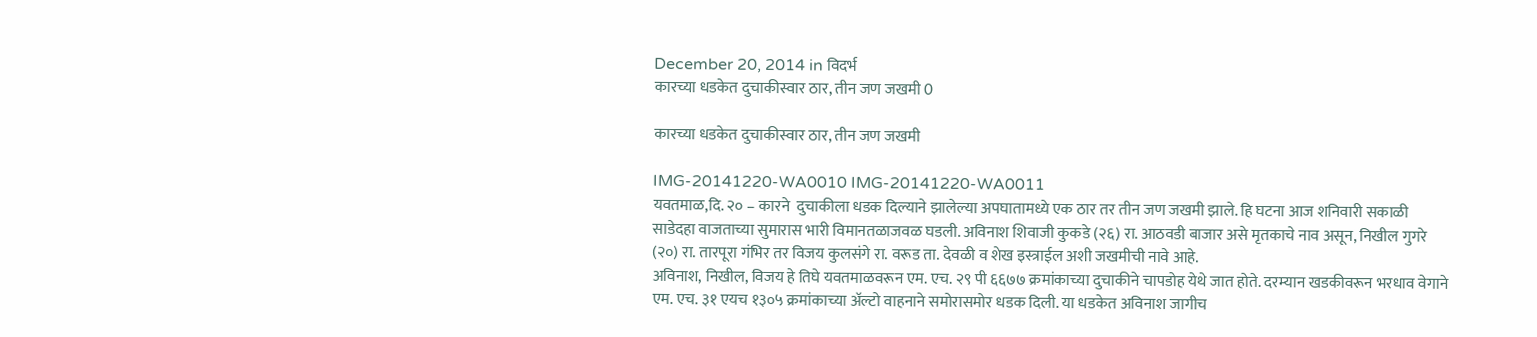December 20, 2014 in विदर्भ
कारच्या धडकेत दुचाकीस्वार ठार, तीन जण जखमी 0

कारच्या धडकेत दुचाकीस्वार ठार, तीन जण जखमी

IMG-20141220-WA0010 IMG-20141220-WA0011
यवतमाळ,दि. २० – कारने  दुचाकीला धडक दिल्याने झालेल्या अपघातामध्ये एक ठार तर तीन जण जखमी झाले. हि घटना आज शनिवारी सकाळी साडेदहा वाजताच्या सुमारास भारी विमानतळाजवळ घडली. अविनाश शिवाजी कुकडे (२६) रा. आठवडी बाजार असे मृतकाचे नाव असून, निखील गुगरे (२०) रा. तारपूरा गंभिर तर विजय कुलसंगे रा. वरूड ता. देवळी व शेख इस्त्राईल अशी जखमीची नावे आहे.
अविनाश, निखील, विजय हे तिघे यवतमाळवरून एम. एच. २९ पी ६६७७ क्रमांकाच्या दुचाकीने चापडोह येथे जात होते. दरम्यान खडकीवरून भरधाव वेगाने एम. एच. ३१ एयच १३०५ क्रमांकाच्या अ‍ॅल्टो वाहनाने समोरासमोर धडक दिली. या धडकेत अविनाश जागीच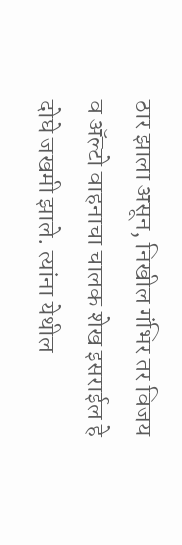ठार झाला असून, निखील गंभिर तर विजय व अ‍ॅल्टो वाहनाचा चालक शेख इसराईल हे दोघे जखमी झाले. त्यांना येथील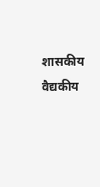शासकीय वैद्यकीय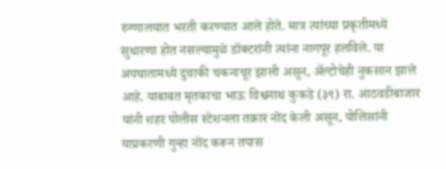रुग्णालयात भरती करण्यात आले होते. मात्र त्यांच्या प्रकृतीमध्ये सुधारणा होत नसल्यामुळे डॉक्टरांनी त्यांना नागपूर हलविले. या अपघातामध्ये दुचाकी चकनाचूर झाली असून, अ‍ॅल्टोचेही नुकसान झाले आहे. याबाबत मृतकाचा भाऊ विश्वनाथ कुकडे (३९) रा. आठवडीबाजार यांनी शहर पोलीस स्टेशनला तक्रार नोंद केली असून, पोलिसांनी याप्रकरणी गुन्हा नोंद करून तपास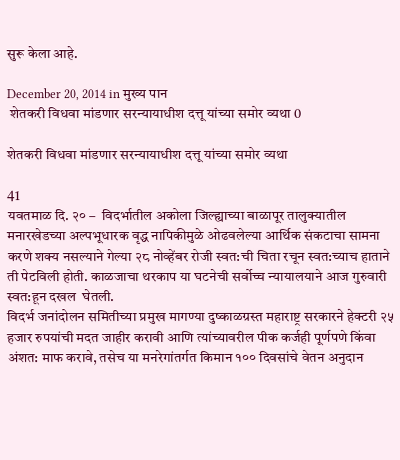सुरू केला आहे.

December 20, 2014 in मुख्य पान
 शेतकरी विधवा मांडणार सरन्यायाधीश दत्तू यांच्या समोर व्यथा 0

शेतकरी विधवा मांडणार सरन्यायाधीश दत्तू यांच्या समोर व्यथा

41
यवतमाळ दि. २० –  विदर्भातील अकोला जिल्ह्याच्या बाळापूर तालुक्यातील मनारखेडच्या अल्पभूधारक वृद्ध नापिकीमुळे ओढवलेल्या आर्थिक संकटाचा सामना करणे शक्य नसल्याने गेल्या २८ नोव्हेंबर रोजी स्वत:ची चिता रचून स्वत:च्याच हाताने ती पेटविली होती. काळजाचा थरकाप या घटनेची सर्वोच्च न्यायालयाने आज गुरुवारी स्वत:हून दखल  घेतली.
विदर्भ जनांदोलन समितीच्या प्रमुख मागण्या दुष्काळग्रस्त महाराष्ट्र सरकारने हेक्टरी २५ हजार रुपयांची मदत जाहीर करावी आणि त्यांच्यावरील पीक कर्जही पूर्णपणे किंवा अंशत: माफ करावे, तसेच या मनरेगांतर्गत किमान १०० दिवसांचे वेतन अनुदान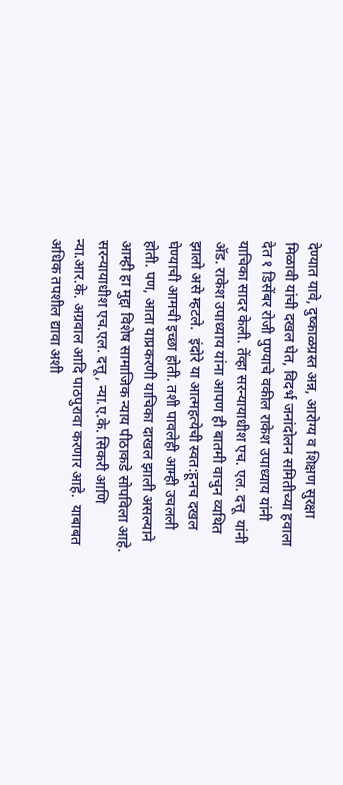देण्यात यावे, दुष्काळग्रस्त अन्न, आरोग्य व शिक्षण सुरक्षा मिळावी यांची दखल घेत, विदर्भ जनांदोलन समितीच्या हवाला देत १ डिसेंबर रोजी पुण्याचे वकील राकेश उपाध्याय यांनी याचिका सादर केली. तेंव्हा सरन्यायाधीश एच. एल. दत्तू  यांनी अ‍ॅड. राकेश उपाध्याय यांना आपण ही बातमी वाचुन व्यथित झालो असे म्हटले.  इंदोरे या आत्महत्येची स्वत:हूनच दखल घेण्याची आमची इच्छा होती. तशी पावलेही आम्ही उचलली होती. पण, आता याप्रकरणी याचिका दाखल झाली असल्याने आम्ही हा मुद्दा विशेष सामाजिक न्याय पीठाकडे सोपविला आहे. सरन्यायाधीश एच.एल. दत्तू, न्या.ए.के. सिकरी आणि न्या.आर.के. अग्रवाल आदि पाठपुरावा करणार आहे.  याबाबत अधिक तपशील द्यावा अशी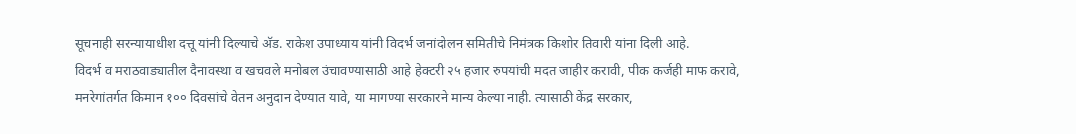सूचनाही सरन्यायाधीश दत्तू यांनी दिल्याचे अ‍ॅड. राकेश उपाध्याय यांनी विदर्भ जनांदोलन समितीचे निमंत्रक किशोर तिवारी यांना दिली आहे.
विदर्भ व मराठवाड्यातील दैनावस्था व खचवले मनोबल उंचावण्यासाठी आहे हेक्टरी २५ हजार रुपयांची मदत जाहीर करावी, पीक कर्जही माफ करावे, मनरेगांतर्गत किमान १०० दिवसांचे वेतन अनुदान देण्यात यावे, या मागण्या सरकारने मान्य केल्या नाही. त्यासाठी केंद्र सरकार,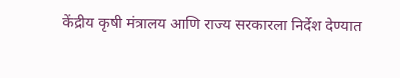केंद्रीय कृषी मंत्रालय आणि राज्य सरकारला निर्देश देण्यात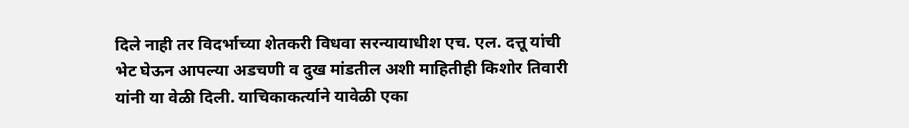दिले नाही तर विदर्भाच्या शेतकरी विधवा सरन्यायाधीश एच. एल. दत्तू यांची भेट घेऊन आपल्या अडचणी व दुख मांडतील अशी माहितीही किशोर तिवारी यांनी या वेळी दिली. याचिकाकर्त्याने यावेळी एका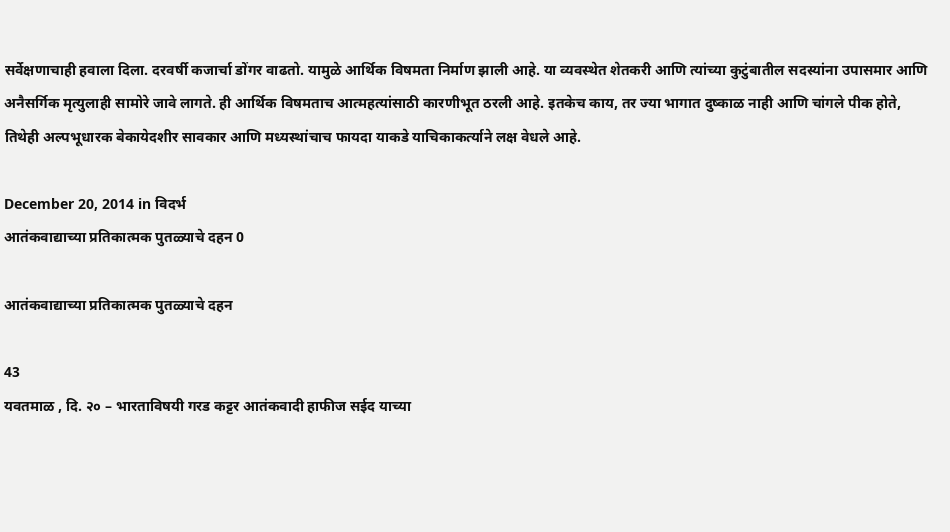सर्वेक्षणाचाही हवाला दिला. दरवर्षी कजार्चा डोंगर वाढतो. यामुळे आर्थिक विषमता निर्माण झाली आहे. या व्यवस्थेत शेतकरी आणि त्यांच्या कुटुंबातील सदस्यांना उपासमार आणि अनैसर्गिक मृत्युलाही सामोरे जावे लागते. ही आर्थिक विषमताच आत्महत्यांसाठी कारणीभूत ठरली आहे. इतकेच काय, तर ज्या भागात दुष्काळ नाही आणि चांगले पीक होते, तिथेही अल्पभूधारक बेकायेदशीर सावकार आणि मध्यस्थांचाच फायदा याकडे याचिकाकर्त्याने लक्ष वेधले आहे.

December 20, 2014 in विदर्भ
आतंकवाद्याच्या प्रतिकात्मक पुतळ्याचे दहन 0

आतंकवाद्याच्या प्रतिकात्मक पुतळ्याचे दहन

43
यवतमाळ , दि. २० – भारताविषयी गरड कट्टर आतंकवादी हाफीज सईद याच्या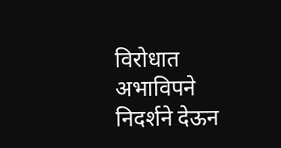विरोधात अभाविपने निदर्शने देऊन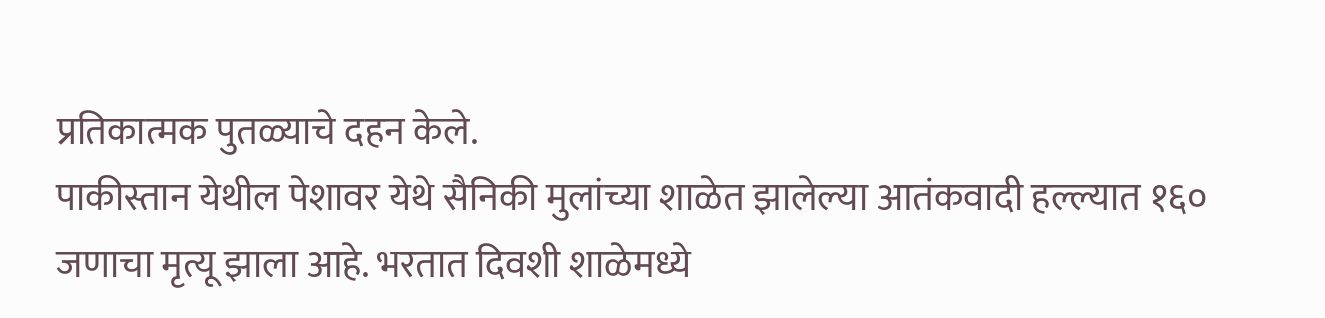प्रतिकात्मक पुतळ्याचे दहन केले.
पाकीस्तान येथील पेशावर येथे सैनिकी मुलांच्या शाळेत झालेल्या आतंकवादी हल्ल्यात १६० जणाचा मृत्यू झाला आहे. भरतात दिवशी शाळेमध्ये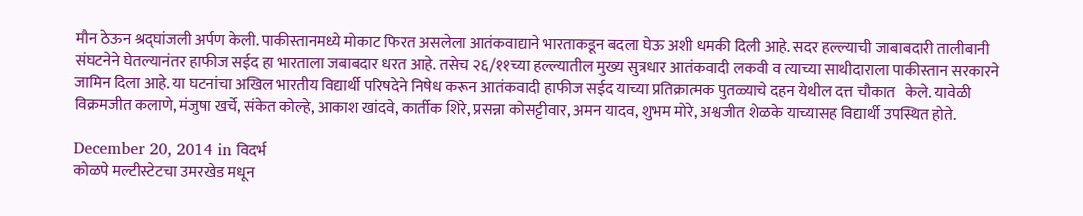मौन ठेऊन श्रद्घांजली अर्पण केली. पाकीस्तानमध्ये मोकाट फिरत असलेला आतंकवाद्याने भारताकडून बदला घेऊ अशी धमकी दिली आहे. सदर हल्ल्याची जाबाबदारी तालीबानी संघटनेने घेतल्यानंतर हाफीज सईद हा भारताला जबाबदार धरत आहे. तसेच २६/११च्या हल्ल्यातील मुख्य सुत्रधार आतंकवादी लकवी व त्याच्या साथीदाराला पाकीस्तान सरकारने जामिन दिला आहे. या घटनांचा अखिल भारतीय विद्यार्थी परिषदेने निषेध करून आतंकवादी हाफीज सईद याच्या प्रतिक्रात्मक पुतळ्याचे दहन येथील दत्त चौकात   केले. यावेळी विक्रमजीत कलाणे, मंजुषा खर्चे, संकेत कोल्हे, आकाश खांदवे, कार्तीक शिरे, प्रसन्ना कोसट्टीवार, अमन यादव, शुभम मोरे, अश्वजीत शेळके याच्यासह विद्यार्थी उपस्थित होते.

December 20, 2014 in विदर्भ
कोळपे मल्टीस्टेटचा उमरखेड मधून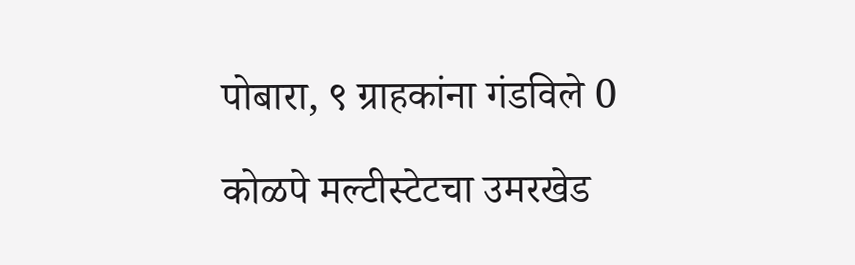पोबारा, ९ ग्राहकांना गंडविले 0

कोळपे मल्टीस्टेटचा उमरखेड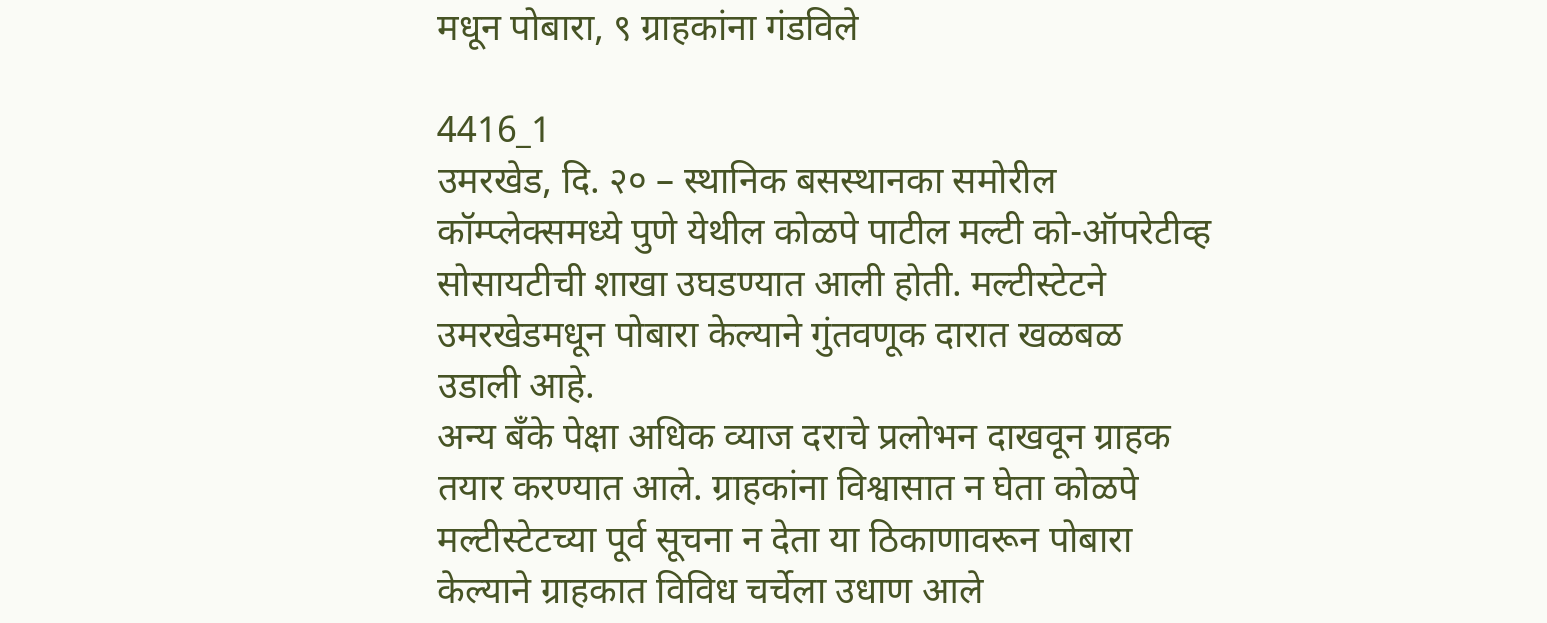मधून पोबारा, ९ ग्राहकांना गंडविले

4416_1
उमरखेड, दि. २० – स्थानिक बसस्थानका समोरील कॉम्प्लेक्समध्ये पुणे येथील कोळपे पाटील मल्टी को-ऑपरेटीव्ह सोसायटीची शाखा उघडण्यात आली होती. मल्टीस्टेटने उमरखेडमधून पोबारा केल्याने गुंतवणूक दारात खळबळ उडाली आहे.
अन्य बँके पेक्षा अधिक व्याज दराचे प्रलोभन दाखवून ग्राहक तयार करण्यात आले. ग्राहकांना विश्वासात न घेता कोळपे मल्टीस्टेटच्या पूर्व सूचना न देता या ठिकाणावरून पोबारा केल्याने ग्राहकात विविध चर्चेला उधाण आले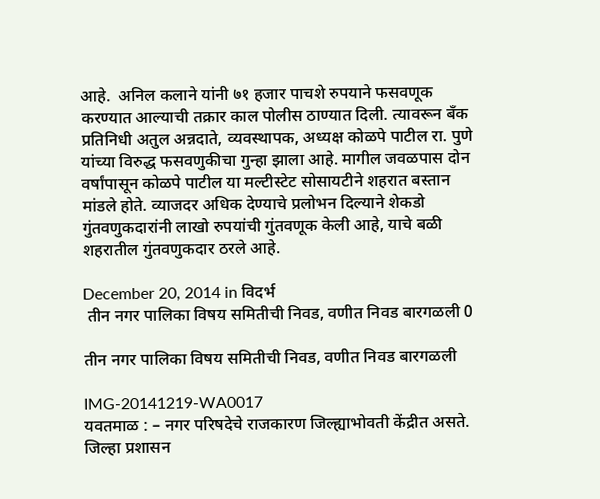आहे.  अनिल कलाने यांनी ७१ हजार पाचशे रुपयाने फसवणूक करण्यात आल्याची तक्रार काल पोलीस ठाण्यात दिली. त्यावरून बँक प्रतिनिधी अतुल अन्नदाते, व्यवस्थापक, अध्यक्ष कोळपे पाटील रा. पुणे यांच्या विरुद्ध फसवणुकीचा गुन्हा झाला आहे. मागील जवळपास दोन वर्षांपासून कोळपे पाटील या मल्टीस्टेट सोसायटीने शहरात बस्तान मांडले होते. व्याजदर अधिक देण्याचे प्रलोभन दिल्याने शेकडो गुंतवणुकदारांनी लाखो रुपयांची गुंतवणूक केली आहे, याचे बळी शहरातील गुंतवणुकदार ठरले आहे.

December 20, 2014 in विदर्भ
 तीन नगर पालिका विषय समितीची निवड, वणीत निवड बारगळली 0

तीन नगर पालिका विषय समितीची निवड, वणीत निवड बारगळली

IMG-20141219-WA0017
यवतमाळ : – नगर परिषदेचे राजकारण जिल्ह्याभोवती केंद्रीत असते. जिल्हा प्रशासन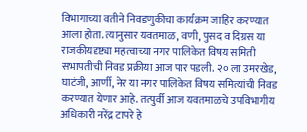विभागाच्या वतीने निवडणुकीचा कार्यक्रम जाहिर करण्यात आला होता. त्यानुसार यवतमाळ, वणी, पुसद व दिग्रस या  राजकीयदृष्ट्या महत्वाच्या नगर पालिकेत विषय समिती सभापतीची निवड प्रक्रीया आज पार पडली. २० ला उमरखेड, घाटंजी, आर्णी, नेर या नगर पालिकेत विषय समित्यांची निवड करण्यात येणार आहे. तत्पुर्वी आज यवतमाळचे उपविभागीय अधिकारी नरेंद्र टापरे हे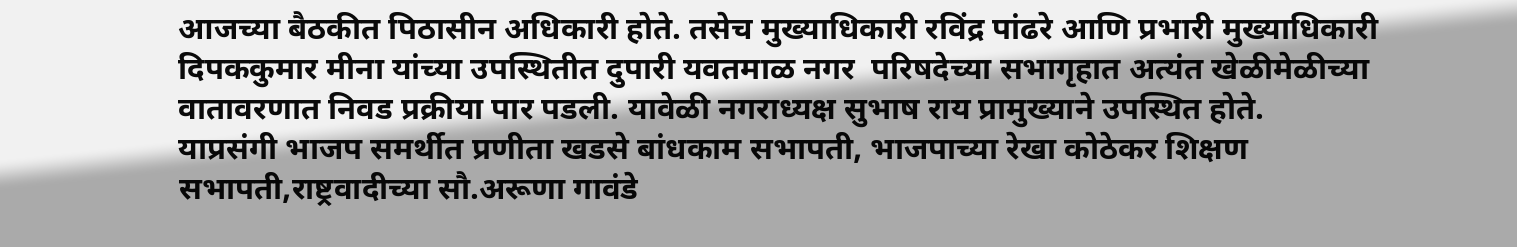आजच्या बैठकीत पिठासीन अधिकारी होते. तसेच मुख्याधिकारी रविंद्र पांढरे आणि प्रभारी मुख्याधिकारी दिपककुमार मीना यांच्या उपस्थितीत दुपारी यवतमाळ नगर  परिषदेच्या सभागृहात अत्यंत खेळीमेळीच्या वातावरणात निवड प्रक्रीया पार पडली. यावेळी नगराध्यक्ष सुभाष राय प्रामुख्याने उपस्थित होते.
याप्रसंगी भाजप समर्थीत प्रणीता खडसे बांधकाम सभापती, भाजपाच्या रेखा कोठेकर शिक्षण सभापती,राष्ट्रवादीच्या सौ.अरूणा गावंडे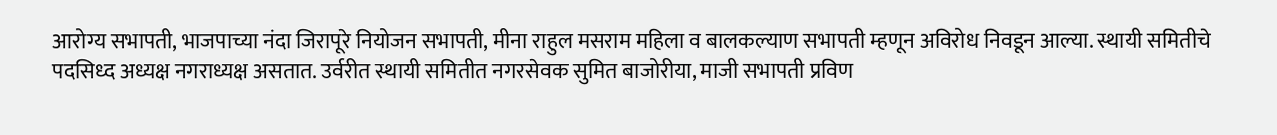आरोग्य सभापती, भाजपाच्या नंदा जिरापूरे नियोजन सभापती, मीना राहुल मसराम महिला व बालकल्याण सभापती म्हणून अविरोध निवडून आल्या. स्थायी समितीचे पदसिध्द अध्यक्ष नगराध्यक्ष असतात. उर्वरीत स्थायी समितीत नगरसेवक सुमित बाजोरीया, माजी सभापती प्रविण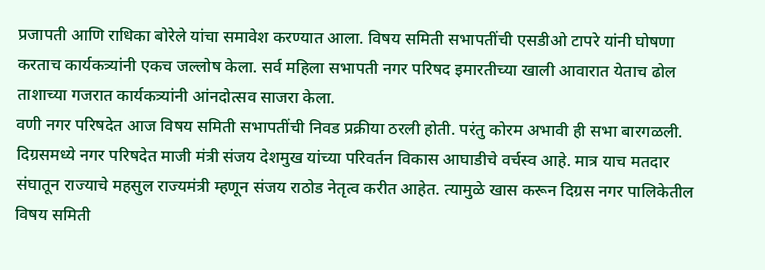प्रजापती आणि राधिका बोरेले यांचा समावेश करण्यात आला. विषय समिती सभापतींची एसडीओ टापरे यांनी घोषणा करताच कार्यकत्र्यांनी एकच जल्लोष केला. सर्व महिला सभापती नगर परिषद इमारतीच्या खाली आवारात येताच ढोल ताशाच्या गजरात कार्यकत्र्यांनी आंनदोत्सव साजरा केला.
वणी नगर परिषदेत आज विषय समिती सभापतींची निवड प्रक्रीया ठरली होती. परंतु कोरम अभावी ही सभा बारगळली.
दिग्रसमध्ये नगर परिषदेत माजी मंत्री संजय देशमुख यांच्या परिवर्तन विकास आघाडीचे वर्चस्व आहे. मात्र याच मतदार संघातून राज्याचे महसुल राज्यमंत्री म्हणून संजय राठोड नेतृत्व करीत आहेत. त्यामुळे खास करून दिग्रस नगर पालिकेतील विषय समिती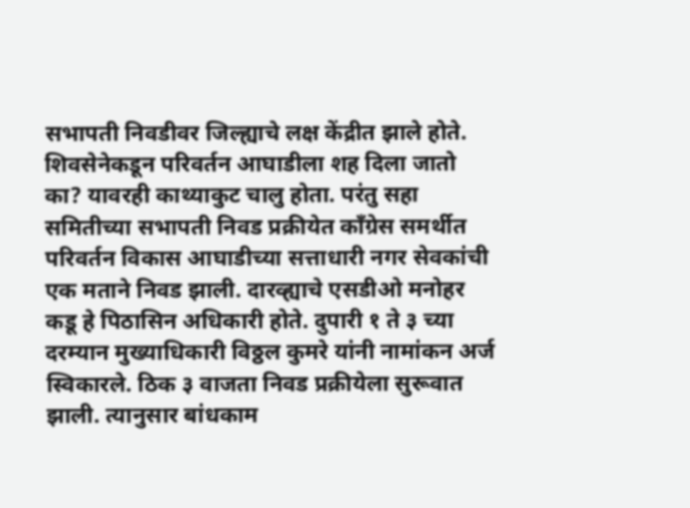सभापती निवडीवर जिल्ह्याचे लक्ष केंद्रीत झाले होते. शिवसेनेकडून परिवर्तन आघाडीला शह दिला जातो का? यावरही काथ्याकुट चालु होता. परंतु सहा समितीच्या सभापती निवड प्रक्रीयेत काँग्रेस समर्थीत परिवर्तन विकास आघाडीच्या सत्ताधारी नगर सेवकांची एक मताने निवड झाली. दारव्ह्याचे एसडीओ मनोहर कडू हे पिठासिन अधिकारी होते. दुपारी १ ते ३ च्या दरम्यान मुख्याधिकारी विठ्ठल कुमरे यांनी नामांकन अर्ज स्विकारले. ठिक ३ वाजता निवड प्रक्रीयेला सुरूवात झाली. त्यानुसार बांधकाम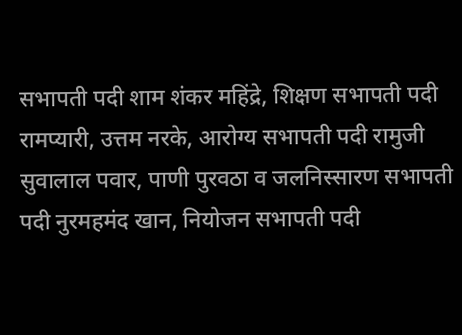सभापती पदी शाम शंकर महिंद्रे, शिक्षण सभापती पदी रामप्यारी, उत्तम नरके, आरोग्य सभापती पदी रामुजी सुवालाल पवार, पाणी पुरवठा व जलनिस्सारण सभापती पदी नुरमहमंद खान, नियोजन सभापती पदी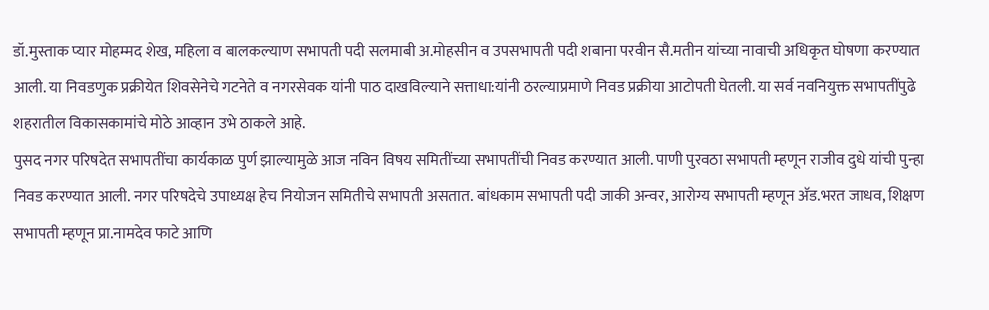डॉ.मुस्ताक प्यार मोहम्मद शेख, महिला व बालकल्याण सभापती पदी सलमाबी अ.मोहसीन व उपसभापती पदी शबाना परवीन सै.मतीन यांच्या नावाची अधिकृत घोषणा करण्यात आली. या निवडणुक प्रक्रीयेत शिवसेनेचे गटनेते व नगरसेवक यांनी पाठ दाखविल्याने सत्ताधा:यांनी ठरल्याप्रमाणे निवड प्रक्रीया आटोपती घेतली. या सर्व नवनियुक्त सभापतींपुढे शहरातील विकासकामांचे मोठे आव्हान उभे ठाकले आहे.
पुसद नगर परिषदेत सभापतींचा कार्यकाळ पुर्ण झाल्यामुळे आज नविन विषय समितींच्या सभापतींची निवड करण्यात आली. पाणी पुरवठा सभापती म्हणून राजीव दुधे यांची पुन्हा निवड करण्यात आली. नगर परिषदेचे उपाध्यक्ष हेच नियोजन समितीचे सभापती असतात. बांधकाम सभापती पदी जाकी अन्वर, आरोग्य सभापती म्हणून अ‍ॅड.भरत जाधव, शिक्षण सभापती म्हणून प्रा.नामदेव फाटे आणि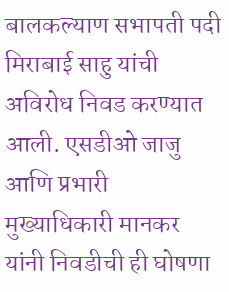बालकल्याण सभापती पदी मिराबाई साहु यांची अविरोध निवड करण्यात आली. एसडीओ जाजु आणि प्रभारी मुख्याधिकारी मानकर यांनी निवडीची ही घोषणा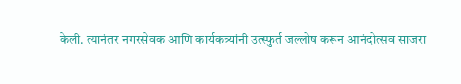केली. त्यानंतर नगरसेवक आणि कार्यकत्र्यांनी उत्स्फुर्त जल्लोष करून आनंदोत्सव साजरा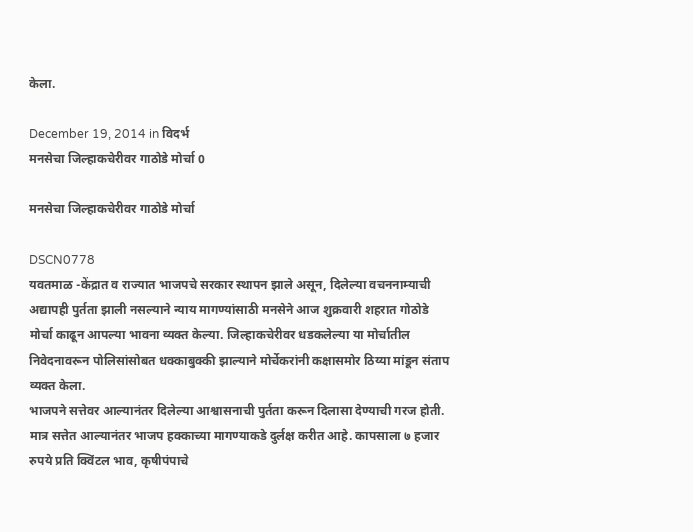केला.

December 19, 2014 in विदर्भ
मनसेचा जिल्हाकचेरीवर गाठोडे मोर्चा 0

मनसेचा जिल्हाकचेरीवर गाठोडे मोर्चा

DSCN0778
यवतमाळ -केंद्रात व राज्यात भाजपचे सरकार स्थापन झाले असून, दिलेल्या वचननाम्याची अद्यापही पुर्तता झाली नसल्याने न्याय मागण्यांसाठी मनसेने आज शुक्रवारी शहरात गोठोडे मोर्चा काढून आपल्या भावना व्यक्त केल्या. जिल्हाकचेरीवर धडकलेल्या या मोर्चातील निवेदनावरून पोलिसांसोबत धक्काबुक्की झाल्याने मोर्चेकरांनी कक्षासमोर ठिय्या मांडून संताप व्यक्त केला.
भाजपने सत्तेवर आल्यानंतर दिलेल्या आश्वासनाची पुर्तता करून दिलासा देण्याची गरज होती. मात्र सत्तेत आल्यानंतर भाजप हक्काच्या मागण्याकडे दुर्लक्ष करीत आहे. कापसाला ७ हजार रुपये प्रति क्विंटल भाव, कृषीपंपाचे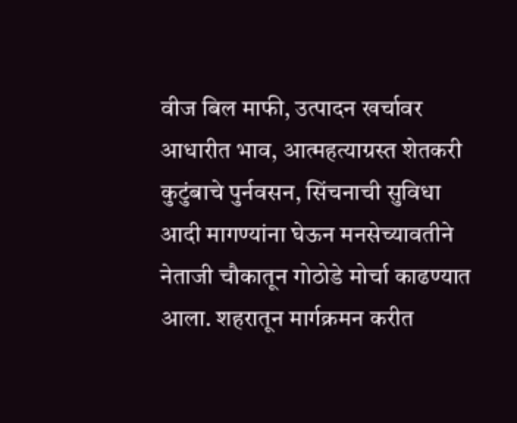वीज बिल माफी, उत्पादन खर्चावर आधारीत भाव, आत्महत्याग्रस्त शेतकरी कुटुंबाचे पुर्नवसन, सिंचनाची सुविधा आदी मागण्यांना घेऊन मनसेच्यावतीने नेताजी चौकातून गोठोडे मोर्चा काढण्यात आला. शहरातून मार्गक्रमन करीत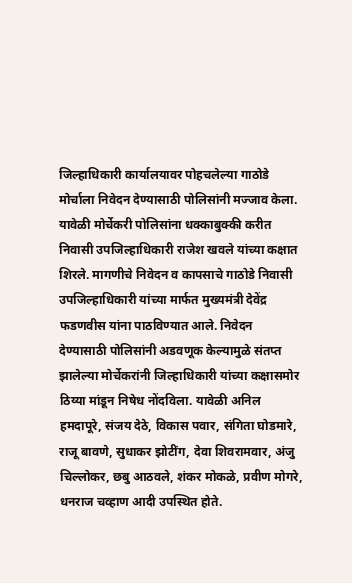जिल्हाधिकारी कार्यालयावर पोहचलेल्या गाठोडे मोर्चाला निवेदन देण्यासाठी पोलिसांनी मज्जाव केला. यावेळी मोर्चेकरी पोलिसांना धक्काबुक्की करीत निवासी उपजिल्हाधिकारी राजेश खवले यांच्या कक्षात शिरले. मागणीचे निवेदन व कापसाचे गाठोडे निवासी उपजिल्हाधिकारी यांच्या मार्फत मुख्यमंत्री देवेंद्र फडणवीस यांना पाठविण्यात आले. निवेदन देण्यासाठी पोलिसांनी अडवणूक केल्यामुळे संतप्त झालेल्या मोर्चेकरांनी जिल्हाधिकारी यांच्या कक्षासमोर ठिय्या मांडून निषेध नोंदविला. यावेळी अनिल हमदापूरे, संजय देठे, विकास पवार, संगिता घोडमारे, राजू बावणे, सुधाकर झोटींग, देवा शिवरामवार, अंजु चिल्लोकर, छबु आठवले, शंकर मोकळे, प्रवीण मोगरे, धनराज चव्हाण आदी उपस्थित होते.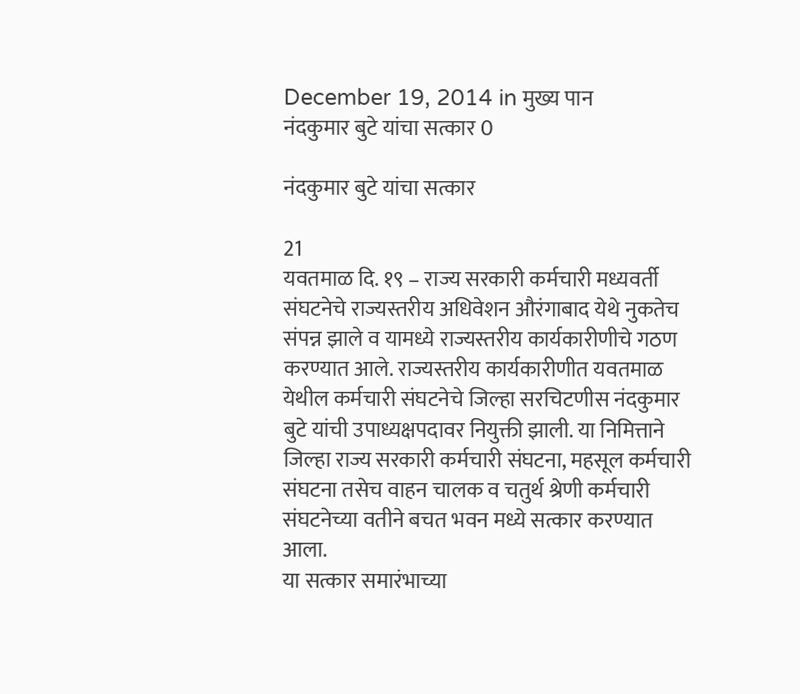December 19, 2014 in मुख्य पान
नंदकुमार बुटे यांचा सत्कार 0

नंदकुमार बुटे यांचा सत्कार

21
यवतमाळ दि. १९ – राज्य सरकारी कर्मचारी मध्यवर्ती संघटनेचे राज्यस्तरीय अधिवेशन औरंगाबाद येथे नुकतेच संपन्न झाले व यामध्ये राज्यस्तरीय कार्यकारीणीचे गठण करण्यात आले. राज्यस्तरीय कार्यकारीणीत यवतमाळ येथील कर्मचारी संघटनेचे जिल्हा सरचिटणीस नंदकुमार बुटे यांची उपाध्यक्षपदावर नियुक्ती झाली. या निमित्ताने जिल्हा राज्य सरकारी कर्मचारी संघटना, महसूल कर्मचारी संघटना तसेच वाहन चालक व चतुर्थ श्रेणी कर्मचारी संघटनेच्या वतीने बचत भवन मध्ये सत्कार करण्यात आला.
या सत्कार समारंभाच्या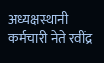अध्यक्षस्थानी कर्मचारी नेते रवींद्र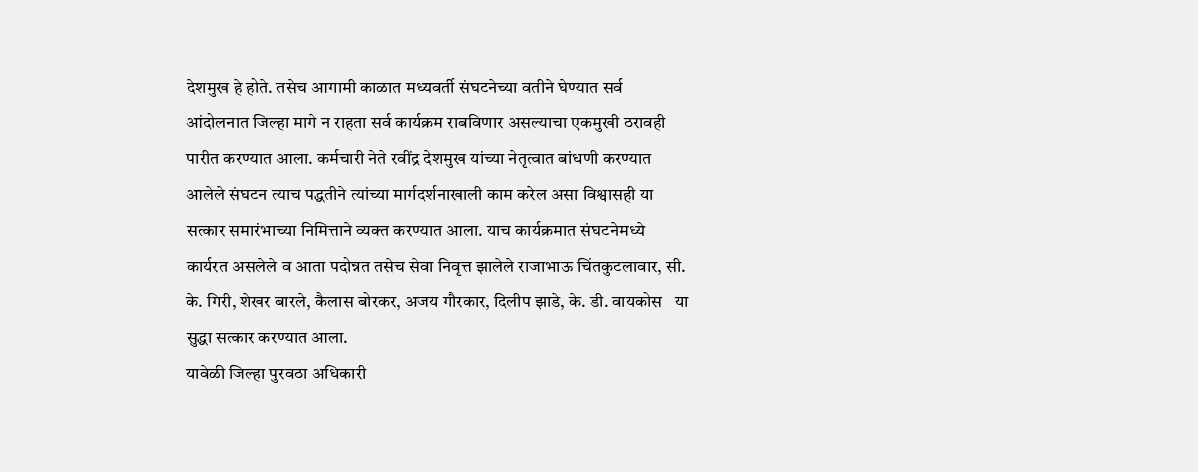देशमुख हे होते. तसेच आगामी काळात मध्यवर्ती संघटनेच्या वतीने घेण्यात सर्व आंदोलनात जिल्हा मागे न राहता सर्व कार्यक्रम राबविणार असल्याचा एकमुखी ठरावही पारीत करण्यात आला. कर्मचारी नेते रवींद्र देशमुख यांच्या नेतृत्वात बांधणी करण्यात आलेले संघटन त्याच पद्धतीने त्यांच्या मार्गदर्शनाखाली काम करेल असा विश्वासही या सत्कार समारंभाच्या निमित्ताने व्यक्त करण्यात आला. याच कार्यक्रमात संघटनेमध्ये कार्यरत असलेले व आता पदोन्नत तसेच सेवा निवृत्त झालेले राजाभाऊ चिंतकुटलावार, सी. के. गिरी, शेखर बारले, कैलास बोरकर, अजय गौरकार, दिलीप झाडे, के. डी. वायकोस   या सुद्धा सत्कार करण्यात आला.
यावेळी जिल्हा पुरवठा अधिकारी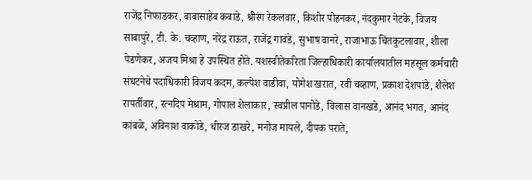राजेंद्र निफाडकर, बाबासाहेब कबाडे, श्रीरंग रेकलवार, किशोर पोहनकर, नंदकुमार नेटके, विजय साबापुरे, टी. के. चव्हाण, नरेंद्र राऊत, राजेंद्र गावंडे, सुभाष वानरे, राजाभाऊ चिंतकुटलावार, शीला पेडणेकर, अजय मिश्रा हे उपस्थित होते. यशस्वीतेकरिता जिल्हाधिकारी कार्यालयातील महसूल कर्मचारी संघटनेचे पदाधिकारी विजय कदम, कल्पेश वाडीवा, योगेश खरात, रवी चव्हाण, प्रकाश देशपांडे, शैलेश रापर्तीवार, रत्नदिप मेश्राम, गोपाल शेलाकार, स्वप्नील पानोडे, विलास वानखडे, आनंद भगत, आनंद कांबळे, अविनाश वाकोडे, धीरज डाखरे, मनोज मायले, दीपक पराते,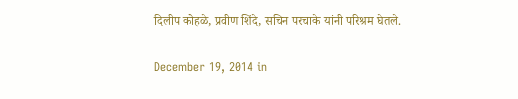दिलीप कोहळे, प्रवीण शिंदे, सचिन परचाके यांनी परिश्रम घेतले.

December 19, 2014 in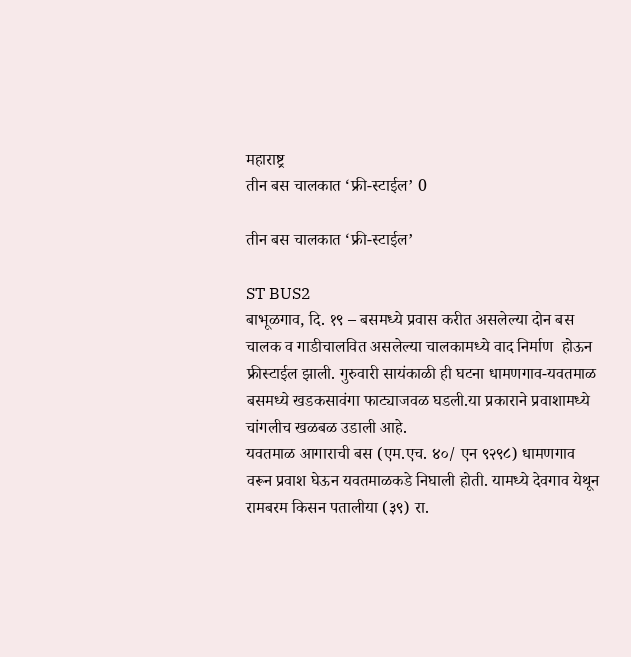महाराष्ट्र
तीन बस चालकात ‘फ्री-स्टाईल’ 0

तीन बस चालकात ‘फ्री-स्टाईल’

ST BUS2
बाभूळगाव, दि. १९ – बसमध्ये प्रवास करीत असलेल्या दोन बस चालक व गाडीचालवित असलेल्या चालकामध्ये वाद निर्माण  होऊन फ्रीस्टाईल झाली. गुरुवारी सायंकाळी ही घटना धामणगाव-यवतमाळ बसमध्ये खडकसावंगा फाट्याजवळ घडली.या प्रकाराने प्रवाशामध्ये चांगलीच खळबळ उडाली आहे.
यवतमाळ आगाराची बस (एम.एच. ४०/ एन ९२९८) धामणगाव वरून प्रवाश घेऊन यवतमाळकडे निघाली होती. यामध्ये देवगाव येथून रामबरम किसन पतालीया (३९) रा.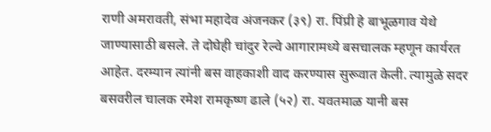राणी अमरावती, संभा महादेव अंजनकर (३९) रा. पिंप्री हे बाभूळगाव येथे जाण्यासाठी बसले. ते दोघेही चांदुर रेल्वे आगारामध्ये बसचालक म्हणून कार्यरत आहेत. दरम्यान त्यांनी बस वाहकाशी वाद करण्यास सुरूवात केली. त्यामुळे सदर बसवरील चालक रमेश रामकृष्ण ढाले (५२) रा. यवतमाळ यानी बस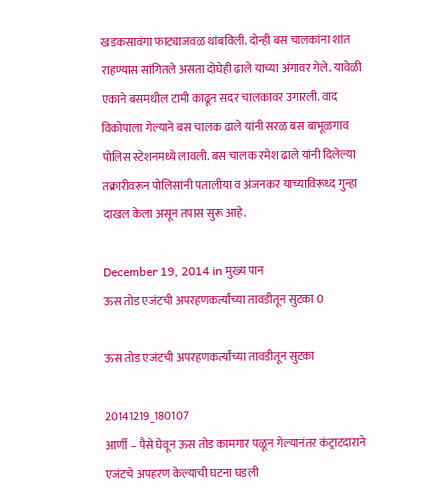खडकसावंगा फाट्याजवळ थांबविली. दोन्ही बस चालकांना शांत राहण्यास सांगितले असता दोघेही ढाले याच्या अंगावर गेले. यावेळी एकाने बसमधील टामी काढून सदर चालकावर उगारली. वाद विकोपाला गेल्याने बस चालक ढाले यांनी सरळ बस बाभूळगाव पोलिस स्टेशनमध्ये लावली. बस चालक रमेश ढाले यांनी दिलेल्या तक्रारीवरून पोलिसांनी पतालीया व अंजनकर याच्याविरूध्द गुन्हा दाखल केला असून तपास सुरू आहे.

December 19, 2014 in मुख्य पान
ऊस तोड एजंटची अपरहणकर्त्यांच्या तावडीतून सुटका 0

ऊस तोड एजंटची अपरहणकर्त्यांच्या तावडीतून सुटका

20141219_180107
आर्णी – पैसे घेवून ऊस तोड कामगार पळून गेल्यानंतर कंट्राटदाराने एजंटचे अपहरण केल्याची घटना घडली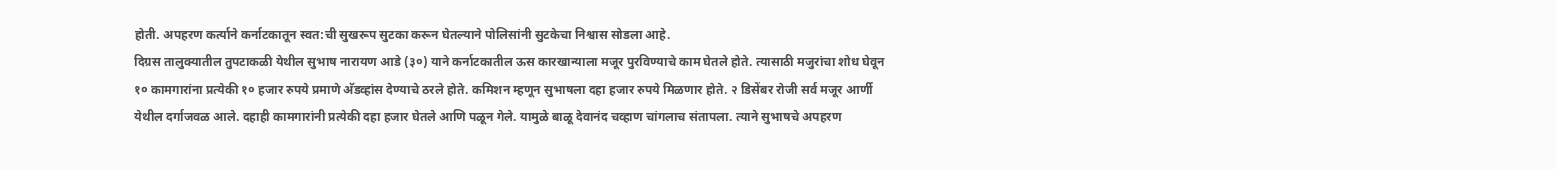होती. अपहरण कर्त्याने कर्नाटकातून स्वत:ची सुखरूप सुटका करून घेतल्याने पोलिसांनी सुटकेचा निश्वास सोडला आहे.
दिग्रस तालुक्यातील तुपटाकळी येथील सुभाष नारायण आडे (३०) याने कर्नाटकातील ऊस कारखान्याला मजूर पुरविण्याचे काम घेतले होते. त्यासाठी मजुरांचा शोध घेवून १० कामगारांना प्रत्येकी १० हजार रुपये प्रमाणे अ‍ॅडव्हांस देण्याचे ठरले होते. कमिशन म्हणून सुभाषला दहा हजार रुपये मिळणार होते. २ डिसेंबर रोजी सर्व मजूर आर्णी येथील दर्गाजवळ आले. दहाही कामगारांनी प्रत्येकी दहा हजार घेतले आणि पळून गेले. यामुळे बाळू देवानंद चव्हाण चांगलाच संतापला. त्याने सुभाषचे अपहरण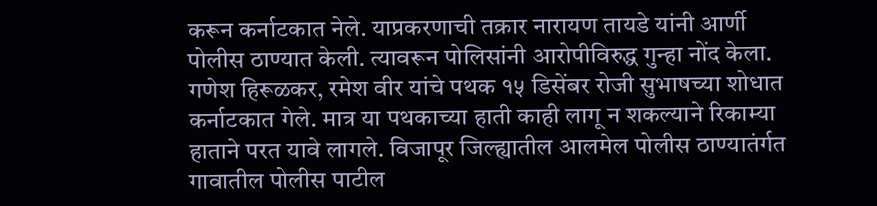करून कर्नाटकात नेले. याप्रकरणाची तक्रार नारायण तायडे यांनी आर्णी पोलीस ठाण्यात केली. त्यावरून पोलिसांनी आरोपीविरुद्ध गुन्हा नोंद केला. गणेश हिरूळकर, रमेश वीर यांचे पथक १५ डिसेंबर रोजी सुभाषच्या शोधात कर्नाटकात गेले. मात्र या पथकाच्या हाती काही लागू न शकल्याने रिकाम्या हाताने परत यावे लागले. विजापूर जिल्ह्यातील आलमेल पोलीस ठाण्यातंर्गत गावातील पोलीस पाटील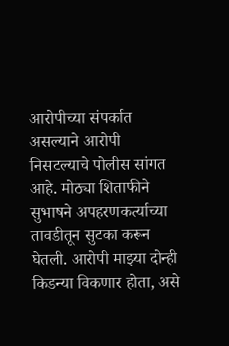आरोपीच्या संपर्कात असल्याने आरोपी निसटल्याचे पोलीस सांगत आहे. मोठ्या शिताफीने सुभाषने अपहरणकर्त्याच्या तावडीतून सुटका करून घेतली. आरोपी माझ्या दोन्ही किडन्या विकणार होता, असे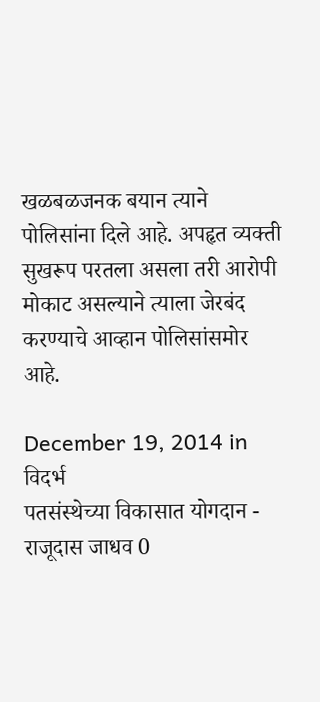खळबळजनक बयान त्याने पोलिसांना दिले आहे. अपहृत व्यक्ती सुखरूप परतला असला तरी आरोपी मोकाट असल्याने त्याला जेरबंद करण्याचे आव्हान पोलिसांसमोर आहे.

December 19, 2014 in विदर्भ
पतसंस्थेच्या विकासात योगदान - राजूदास जाधव 0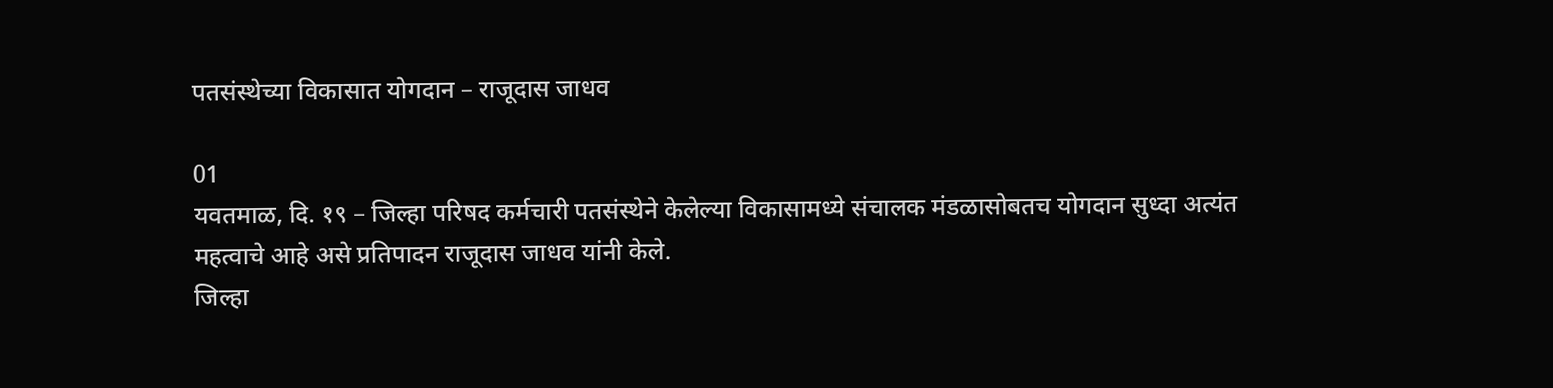पतसंस्थेच्या विकासात योगदान – राजूदास जाधव

01
यवतमाळ, दि. १९ – जिल्हा परिषद कर्मचारी पतसंस्थेने केलेल्या विकासामध्ये संचालक मंडळासोबतच योगदान सुध्दा अत्यंत महत्वाचे आहे असे प्रतिपादन राजूदास जाधव यांनी केले.
जिल्हा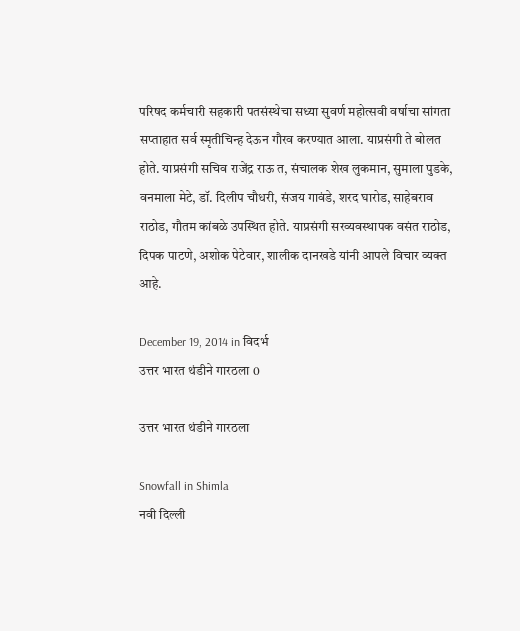परिषद कर्मचारी सहकारी पतसंस्थेचा सध्या सुवर्ण महोत्सवी वर्षाचा सांगता सप्ताहात सर्व स्मृतीचिन्ह देऊन गौरव करण्यात आला. याप्रसंगी ते बोलत होते. याप्रसंगी सचिव राजेंद्र राऊ त, संचालक शेख लुकमान, सुमाला पुडके, वनमाला मेटे, डॉ. दिलीप चौधरी, संजय गावंडे, शरद घारोड, साहेबराव राठोड, गौतम कांबळे उपस्थित होते. याप्रसंगी सरव्यवस्थापक वसंत राठोड, दिपक पाटणे, अशोक पेटेवार, शालीक दानखडे यांनी आपले विचार व्यक्त आहे.

December 19, 2014 in विदर्भ
उत्तर भारत थंडीने गारठला 0

उत्तर भारत थंडीने गारठला

Snowfall in Shimla
नवी दिल्ली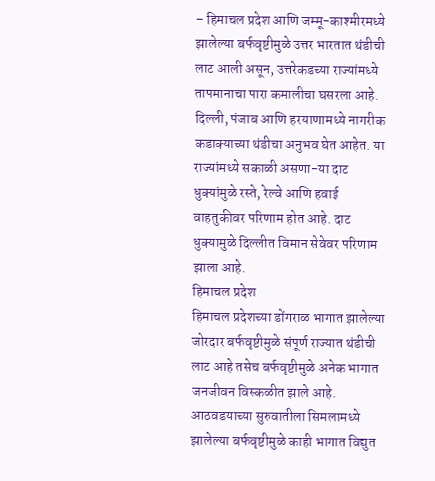– हिमाचल प्रदेश आणि जम्मू-काश्मीरमध्ये झालेल्या बर्फवृष्टीमुळे उत्तर भारतात थंडीची लाट आली असून, उत्तरेकडच्या राज्यांमध्ये तापमानाचा पारा कमालीचा घसरला आहे. दिल्ली, पंजाब आणि हरयाणामध्ये नागरीक कडाक्याच्या थंडीचा अनुभव घेत आहेत. या राज्यांमध्ये सकाळी असणा-या दाट धुक्यांमुळे रस्ते, रेल्वे आणि हवाई वाहतुकीवर परिणाम होत आहे. दाट धुक्यामुळे दिल्लीत विमान सेवेवर परिणाम झाला आहे.
हिमाचल प्रदेश
हिमाचल प्रदेशच्या डोंगराळ भागात झालेल्या जोरदार बर्फवृष्टीमुळे संपूर्ण राज्यात थंडीची लाट आहे तसेच बर्फवृष्टीमुळे अनेक भागात जनजीवन विस्कळीत झाले आहे. आठवडयाच्या सुरुवातीला सिमलामध्ये झालेल्या बर्फवृष्टीमुळे काही भागात विद्युत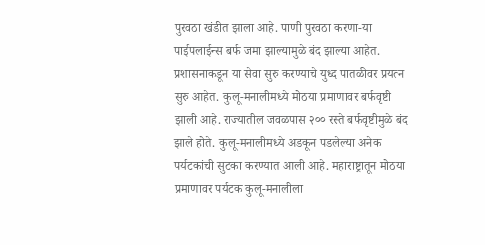पुरवठा खंडीत झाला आहे. पाणी पुरवठा करणा-या पाईपलाईन्स बर्फ जमा झाल्यामुळे बंद झाल्या आहेत.
प्रशासनाकडून या सेवा सुरु करण्याचे युध्द पातळीवर प्रयत्न सुरु आहेत. कुलू-मनालीमध्ये मोठया प्रमाणावर बर्फवृष्टी झाली आहे. राज्यातील जवळपास २०० रस्ते बर्फवृष्टीमुळे बंद झाले होते. कुलू-मनालीमध्ये अडकून पडलेल्या अनेक पर्यटकांची सुटका करण्यात आली आहे. महाराष्ट्रातून मोठया प्रमाणावर पर्यटक कुलू-मनालीला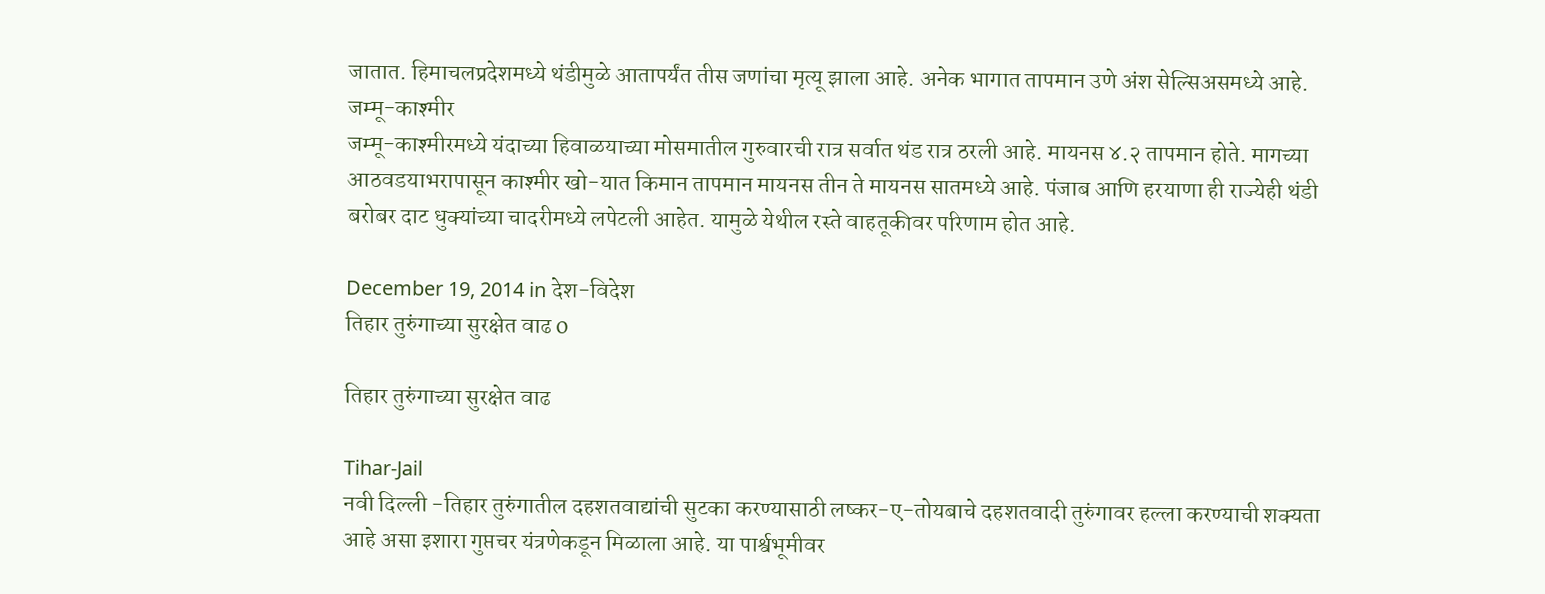जातात. हिमाचलप्रदेशमध्ये थंडीमुळे आतापर्यंत तीस जणांचा मृत्यू झाला आहे. अनेक भागात तापमान उणे अंश सेल्सिअसमध्ये आहे.
जम्मू-काश्मीर
जम्मू-काश्मीरमध्ये यंदाच्या हिवाळयाच्या मोसमातील गुरुवारची रात्र सर्वात थंड रात्र ठरली आहे. मायनस ४.२ तापमान होते. मागच्या आठवडयाभरापासून काश्मीर खो-यात किमान तापमान मायनस तीन ते मायनस सातमध्ये आहे. पंजाब आणि हरयाणा ही राज्येही थंडी बरोबर दाट धुक्यांच्या चादरीमध्ये लपेटली आहेत. यामुळे येथील रस्ते वाहतूकीवर परिणाम होत आहे.

December 19, 2014 in देश-विदेश
तिहार तुरुंगाच्या सुरक्षेत वाढ 0

तिहार तुरुंगाच्या सुरक्षेत वाढ

Tihar-Jail
नवी दिल्ली -तिहार तुरुंगातील दहशतवाद्यांची सुटका करण्यासाठी लष्कर-ए-तोयबाचे दहशतवादी तुरुंगावर हल्ला करण्याची शक्यता आहे असा इशारा गुप्तचर यंत्रणेकडून मिळाला आहे. या पार्श्वभूमीवर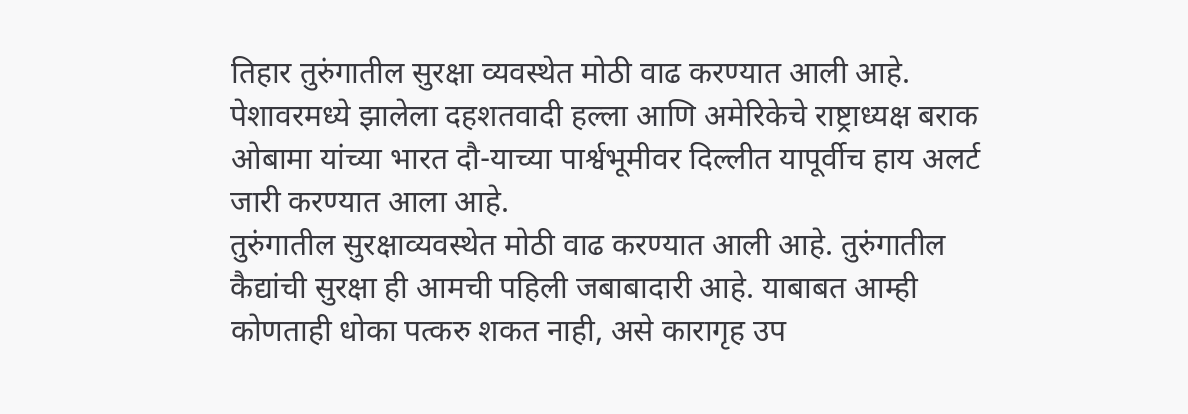तिहार तुरुंगातील सुरक्षा व्यवस्थेत मोठी वाढ करण्यात आली आहे.
पेशावरमध्ये झालेला दहशतवादी हल्ला आणि अमेरिकेचे राष्ट्राध्यक्ष बराक ओबामा यांच्या भारत दौ-याच्या पार्श्वभूमीवर दिल्लीत यापूर्वीच हाय अलर्ट जारी करण्यात आला आहे.
तुरुंगातील सुरक्षाव्यवस्थेत मोठी वाढ करण्यात आली आहे. तुरुंगातील कैद्यांची सुरक्षा ही आमची पहिली जबाबादारी आहे. याबाबत आम्ही कोणताही धोका पत्करु शकत नाही, असे कारागृह उप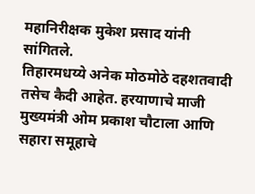महानिरीक्षक मुकेश प्रसाद यांनी सांगितले.
तिहारमधय्ये अनेक मोठमोठे दहशतवादी तसेच कैदी आहेत. हरयाणाचे माजी मुख्यमंत्री ओम प्रकाश चौटाला आणि सहारा समूहाचे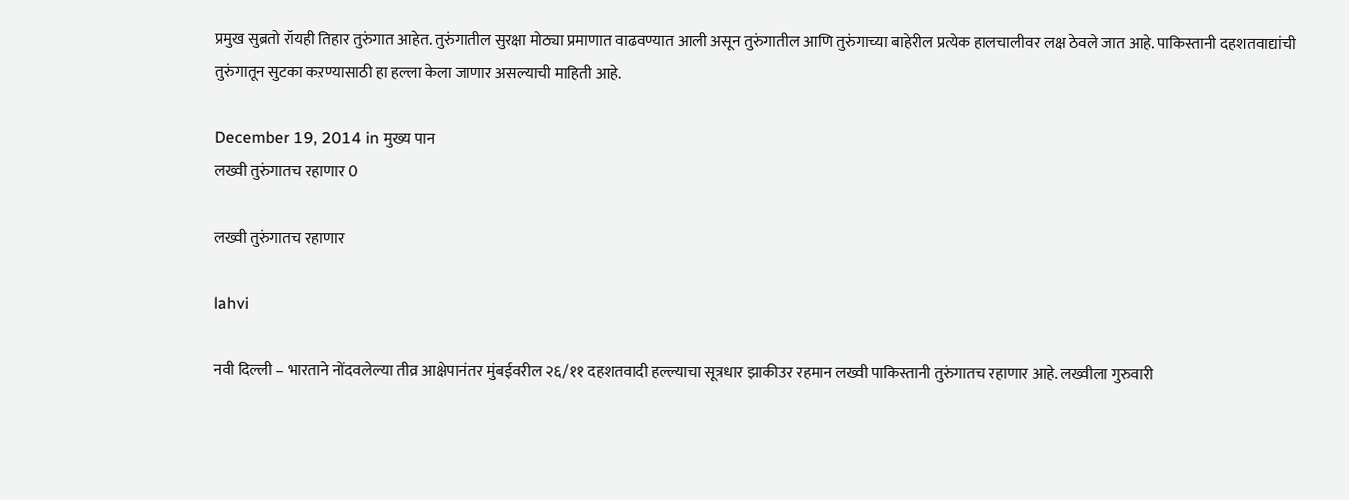प्रमुख सुब्रतो रॉयही तिहार तुरुंगात आहेत. तुरुंगातील सुरक्षा मोठ्या प्रमाणात वाढवण्यात आली असून तुरुंगातील आणि तुरुंगाच्या बाहेरील प्रत्येक हालचालीवर लक्ष ठेवले जात आहे. पाकिस्तानी दहशतवाद्यांची तुरुंगातून सुटका कऱण्यासाठी हा हल्ला केला जाणार असल्याची माहिती आहे.

December 19, 2014 in मुख्य पान
लख्वी तुरुंगातच रहाणार 0

लख्वी तुरुंगातच रहाणार

lahvi

नवी दिल्ली – भारताने नोंदवलेल्या तीव्र आक्षेपानंतर मुंबईवरील २६/११ दहशतवादी हल्ल्याचा सूत्रधार झाकीउर रहमान लख्वी पाकिस्तानी तुरुंगातच रहाणार आहे. लख्वीला गुरुवारी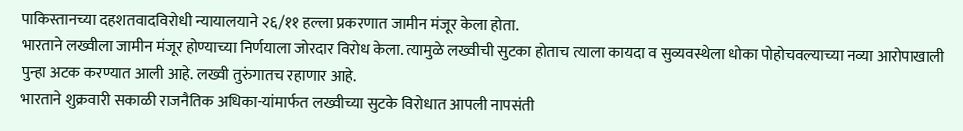पाकिस्तानच्या दहशतवादविरोधी न्यायालयाने २६/११ हल्ला प्रकरणात जामीन मंजूर केला होता.
भारताने लख्वीला जामीन मंजूर होण्याच्या निर्णयाला जोरदार विरोध केला. त्यामुळे लख्वीची सुटका होताच त्याला कायदा व सुव्यवस्थेला धोका पोहोचवल्याच्या नव्या आरोपाखाली पुन्हा अटक करण्यात आली आहे. लख्वी तुरुंगातच रहाणार आहे.
भारताने शुक्रवारी सकाळी राजनैतिक अधिका-यांमार्फत लख्वीच्या सुटके विरोधात आपली नापसंती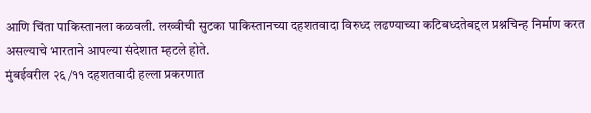आणि चिंता पाकिस्तानला कळवली. लख्वीची सुटका पाकिस्तानच्या दहशतवादा विरुध्द लढण्याच्या कटिबध्दतेबद्दल प्रश्नचिन्ह निर्माण करत असल्याचे भारताने आपल्या संदेशात म्हटले होते.
मुंबईवरील २६/११ दहशतवादी हल्ला प्रकरणात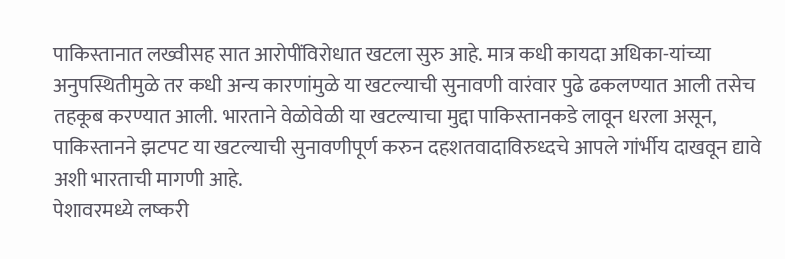पाकिस्तानात लख्वीसह सात आरोपींविरोधात खटला सुरु आहे. मात्र कधी कायदा अधिका-यांच्या अनुपस्थितीमुळे तर कधी अन्य कारणांमुळे या खटल्याची सुनावणी वारंवार पुढे ढकलण्यात आली तसेच तहकूब करण्यात आली. भारताने वेळोवेळी या खटल्याचा मुद्दा पाकिस्तानकडे लावून धरला असून, पाकिस्तानने झटपट या खटल्याची सुनावणीपूर्ण करुन दहशतवादाविरुध्दचे आपले गांर्भीय दाखवून द्यावे अशी भारताची मागणी आहे.
पेशावरमध्ये लष्करी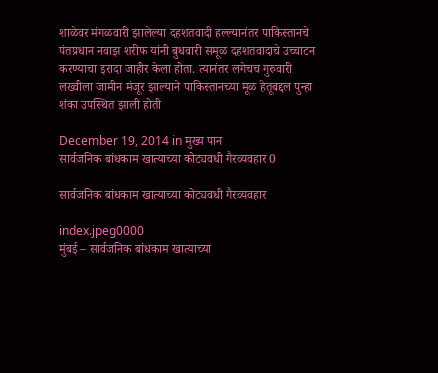शाळेवर मंगळवारी झालेल्या दहशतवादी हल्ल्यानंतर पाकिस्तानचे पंतप्रधान नवाझ शरीफ यांनी बुधवारी समूळ दहशतवादाचे उच्चाटन करण्याचा इरादा जाहीर केला होता. त्यानंतर लगेचच गुरुवारी लख्वीला जामीन मंजूर झाल्याने पाकिस्तानच्या मूळ हेतूबद्दल पुन्हा शंका उपस्थित झाली होती

December 19, 2014 in मुख्य पान
सार्वजनिक बांधकाम खात्याच्या कोट्यवधी गैरव्यवहार 0

सार्वजनिक बांधकाम खात्याच्या कोट्यवधी गैरव्यवहार

index.jpeg0000
मुंबई – सार्वजनिक बांधकाम खात्याच्या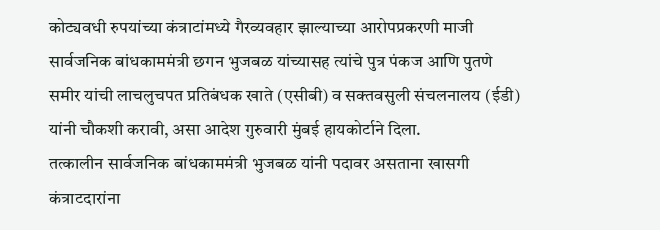कोट्यवधी रुपयांच्या कंत्राटांमध्ये गैरव्यवहार झाल्याच्या आरोपप्रकरणी माजी सार्वजनिक बांधकाममंत्री छगन भुजबळ यांच्यासह त्यांचे पुत्र पंकज आणि पुतणे समीर यांची लाचलुचपत प्रतिबंधक खाते (एसीबी) व सक्तवसुली संचलनालय (ईडी) यांनी चौकशी करावी, असा आदेश गुरुवारी मुंबई हायकोर्टाने दिला.
तत्कालीन सार्वजनिक बांधकाममंत्री भुजबळ यांनी पदावर असताना खासगी कंत्राटदारांना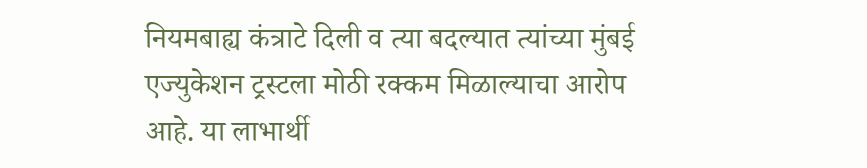नियमबाह्य कंत्राटे दिली व त्या बदल्यात त्यांच्या मुंबई एज्युकेशन ट्रस्टला मोठी रक्कम मिळाल्याचा आरोप आहे. या लाभार्थी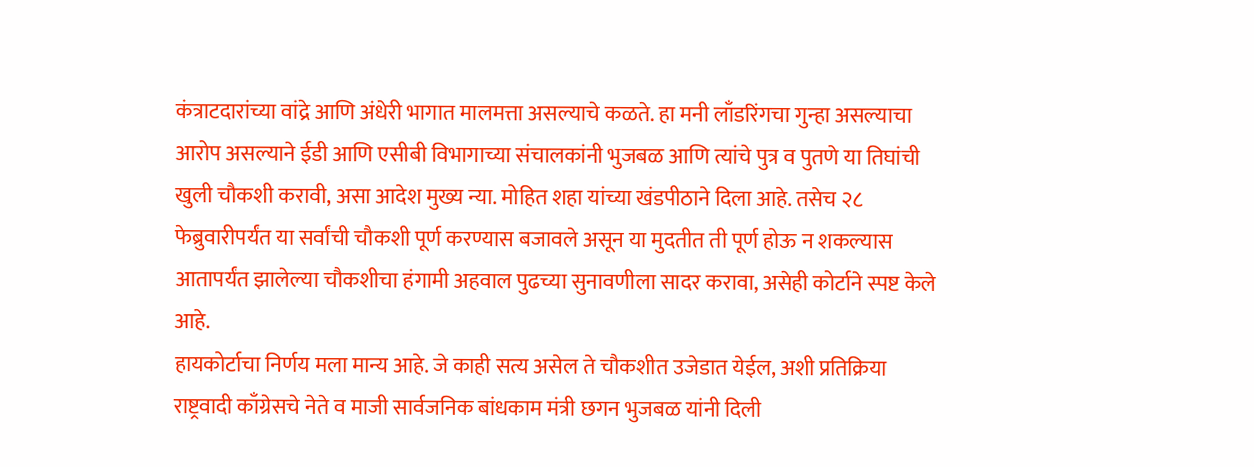कंत्राटदारांच्या वांद्रे आणि अंधेरी भागात मालमत्ता असल्याचे कळते. हा मनी लाँडरिंगचा गुन्हा असल्याचा आरोप असल्याने ईडी आणि एसीबी विभागाच्या संचालकांनी भुजबळ आणि त्यांचे पुत्र व पुतणे या तिघांची खुली चौकशी करावी, असा आदेश मुख्य न्या. मोहित शहा यांच्या खंडपीठाने दिला आहे. तसेच २८ फेब्रुवारीपर्यंत या सर्वांची चौकशी पूर्ण करण्यास बजावले असून या मुदतीत ती पूर्ण होऊ न शकल्यास आतापर्यंत झालेल्या चौकशीचा हंगामी अहवाल पुढच्या सुनावणीला सादर करावा, असेही कोर्टाने स्पष्ट केले आहे.
हायकोर्टाचा निर्णय मला मान्य आहे. जे काही सत्य असेल ते चौकशीत उजेडात येईल, अशी प्रतिक्रिया राष्ट्रवादी काँग्रेसचे नेते व माजी सार्वजनिक बांधकाम मंत्री छगन भुजबळ यांनी दिली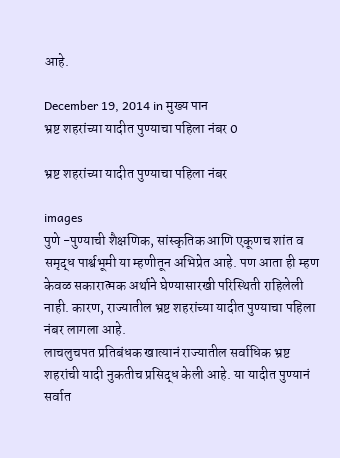आहे.

December 19, 2014 in मुख्य पान
भ्रष्ट शहरांच्या यादीत पुण्याचा पहिला नंबर 0

भ्रष्ट शहरांच्या यादीत पुण्याचा पहिला नंबर

images
पुणे -पुण्याची शैक्षणिक, सांस्कृतिक आणि एकूणच शांत व समृद्ध पार्श्वभूमी या म्हणीतून अभिप्रेत आहे. पण आता ही म्हण केवळ सकारात्मक अर्थाने घेण्यासारखी परिस्थिती राहिलेली नाही. कारण, राज्यातील भ्रष्ट शहरांच्या यादीत पुण्याचा पहिला नंबर लागला आहे.
लाचलुचपत प्रतिबंधक खात्यानं राज्यातील सर्वाधिक भ्रष्ट शहरांची यादी नुकतीच प्रसिद्ध केली आहे. या यादीत पुण्यानं सर्वात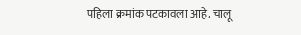पहिला क्रमांक पटकावला आहे. चालू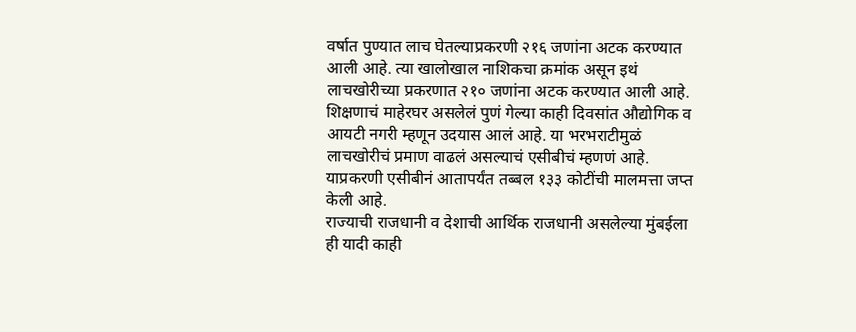वर्षात पुण्यात लाच घेतल्याप्रकरणी २१६ जणांना अटक करण्यात आली आहे. त्या खालोखाल नाशिकचा क्रमांक असून इथं लाचखोरीच्या प्रकरणात २१० जणांना अटक करण्यात आली आहे.
शिक्षणाचं माहेरघर असलेलं पुणं गेल्या काही दिवसांत औद्योगिक व आयटी नगरी म्हणून उदयास आलं आहे. या भरभराटीमुळं लाचखोरीचं प्रमाण वाढलं असल्याचं एसीबीचं म्हणणं आहे. याप्रकरणी एसीबीनं आतापर्यंत तब्बल १३३ कोटींची मालमत्ता जप्त केली आहे.
राज्याची राजधानी व देशाची आर्थिक राजधानी असलेल्या मुंबईला ही यादी काही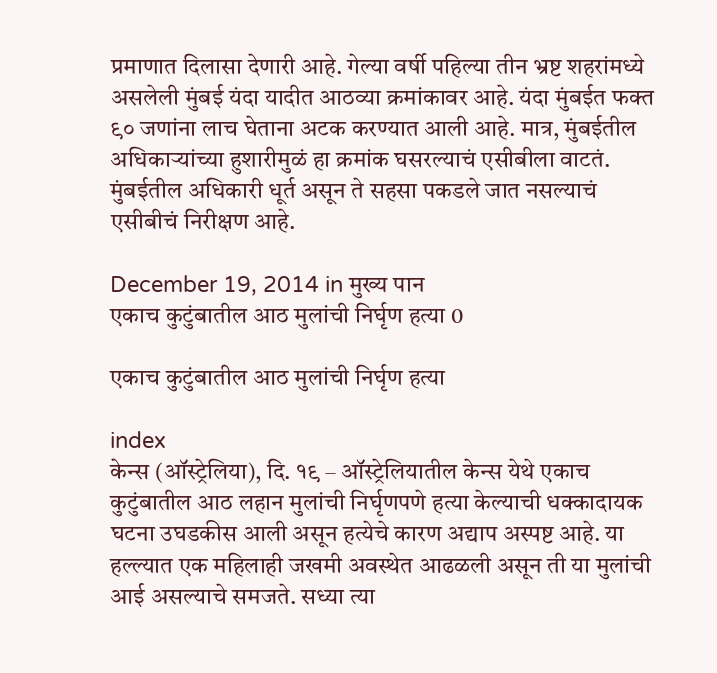प्रमाणात दिलासा देणारी आहे. गेल्या वर्षी पहिल्या तीन भ्रष्ट शहरांमध्ये असलेली मुंबई यंदा यादीत आठव्या क्रमांकावर आहे. यंदा मुंबईत फक्त ९० जणांना लाच घेताना अटक करण्यात आली आहे. मात्र, मुंबईतील अधिकाऱ्यांच्या हुशारीमुळं हा क्रमांक घसरल्याचं एसीबीला वाटतं. मुंबईतील अधिकारी धूर्त असून ते सहसा पकडले जात नसल्याचं एसीबीचं निरीक्षण आहे.

December 19, 2014 in मुख्य पान
एकाच कुटुंबातील आठ मुलांची निर्घृण हत्या 0

एकाच कुटुंबातील आठ मुलांची निर्घृण हत्या

index
केन्स (ऑस्ट्रेलिया), दि. १९ – ऑस्ट्रेलियातील केन्स येथे एकाच कुटुंबातील आठ लहान मुलांची निर्घृणपणे हत्या केल्याची धक्कादायक घटना उघडकीस आली असून हत्येचे कारण अद्याप अस्पष्ट आहे. या हल्ल्यात एक महिलाही जखमी अवस्थेत आढळली असून ती या मुलांची आई असल्याचे समजते. सध्या त्या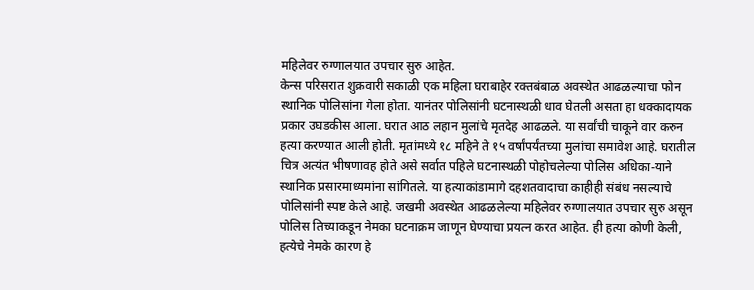महिलेवर रुग्णालयात उपचार सुरु आहेत.
केन्स परिसरात शुक्रवारी सकाळी एक महिला घराबाहेर रक्तबंबाळ अवस्थेत आढळल्याचा फोन स्थानिक पोलिसांना गेला होता. यानंतर पोलिसांनी घटनास्थळी धाव घेतली असता हा धक्कादायक प्रकार उघडकीस आला. घरात आठ लहान मुलांचे मृतदेह आढळले. या सर्वांची चाकूने वार करुन हत्या करण्यात आली होती. मृतांमध्ये १८ महिने ते १५ वर्षांपर्यंतच्या मुलांचा समावेश आहे. घरातील चित्र अत्यंत भीषणावह होते असे सर्वात पहिले घटनास्थळी पोहोचलेल्या पोलिस अधिका-याने स्थानिक प्रसारमाध्यमांना सांगितले. या हत्याकांडामागे दहशतवादाचा काहीही संबंध नसल्याचे पोलिसांनी स्पष्ट केले आहे. जखमी अवस्थेत आढळलेल्या महिलेवर रुग्णालयात उपचार सुरु असून पोलिस तिच्याकडून नेमका घटनाक्रम जाणून घेण्याचा प्रयत्न करत आहेत. ही हत्या कोणी केली, हत्येचे नेमके कारण हे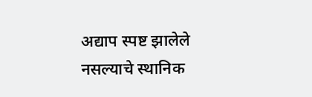अद्याप स्पष्ट झालेले नसल्याचे स्थानिक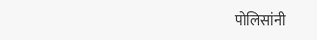पोलिसांनी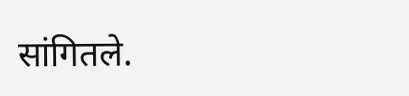सांगितले.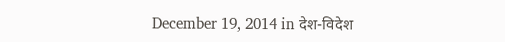December 19, 2014 in देश-विदेश